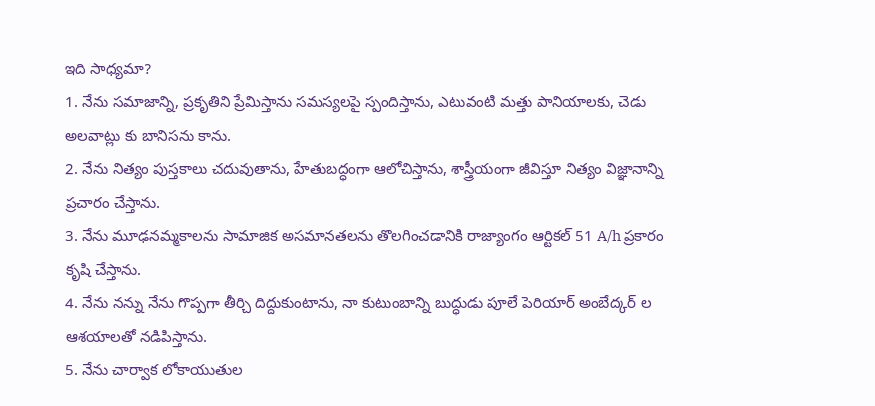ఇది సాధ్యమా?
1. నేను సమాజాన్ని, ప్రకృతిని ప్రేమిస్తాను సమస్యలపై స్పందిస్తాను, ఎటువంటి మత్తు పానియాలకు, చెడు అలవాట్లు కు బానిసను కాను.
2. నేను నిత్యం పుస్తకాలు చదువుతాను, హేతుబద్ధంగా ఆలోచిస్తాను, శాస్త్రీయంగా జీవిస్తూ నిత్యం విజ్ఞానాన్ని ప్రచారం చేస్తాను.
3. నేను మూఢనమ్మకాలను సామాజిక అసమానతలను తొలగించడానికి రాజ్యాంగం ఆర్టికల్ 51 A/h ప్రకారం కృషి చేస్తాను.
4. నేను నన్ను నేను గొప్పగా తీర్చి దిద్దుకుంటాను, నా కుటుంబాన్ని బుద్ధుడు పూలే పెరియార్ అంబేద్కర్ ల ఆశయాలతో నడిపిస్తాను.
5. నేను చార్వాక లోకాయుతుల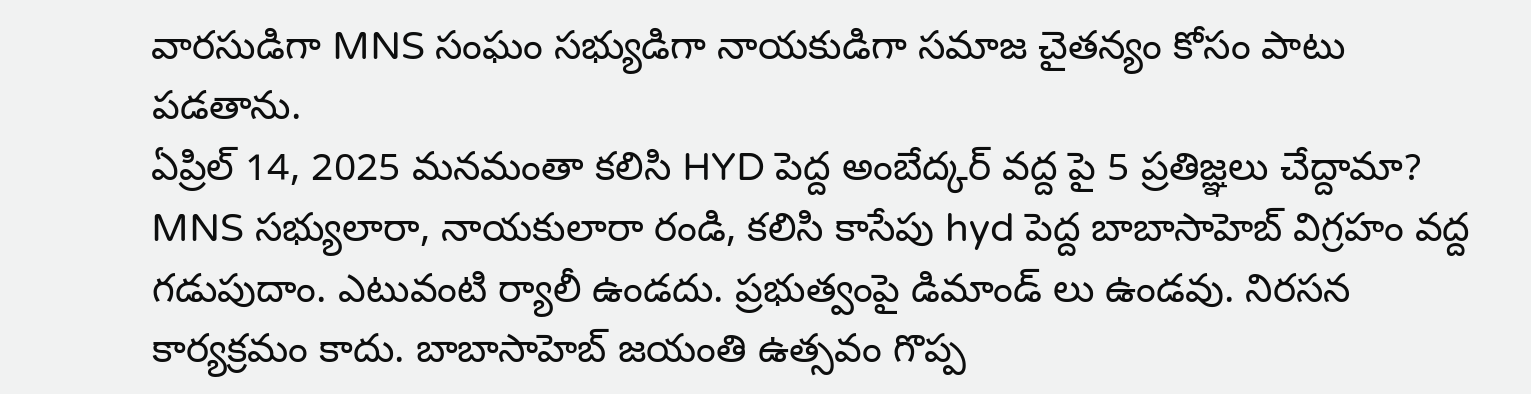వారసుడిగా MNS సంఘం సభ్యుడిగా నాయకుడిగా సమాజ చైతన్యం కోసం పాటు పడతాను.
ఏప్రిల్ 14, 2025 మనమంతా కలిసి HYD పెద్ద అంబేద్కర్ వద్ద పై 5 ప్రతిజ్ఞలు చేద్దామా?
MNS సభ్యులారా, నాయకులారా రండి, కలిసి కాసేపు hyd పెద్ద బాబాసాహెబ్ విగ్రహం వద్ద గడుపుదాం. ఎటువంటి ర్యాలీ ఉండదు. ప్రభుత్వంపై డిమాండ్ లు ఉండవు. నిరసన కార్యక్రమం కాదు. బాబాసాహెబ్ జయంతి ఉత్సవం గొప్ప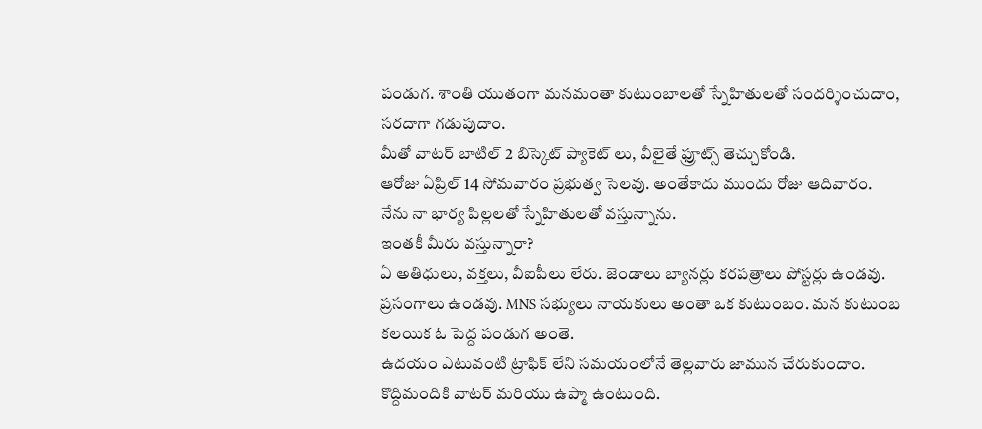పండుగ. శాంతి యుతంగా మనమంతా కుటుంబాలతో స్నేహితులతో సందర్శించుదాం, సరదాగా గడుపుదాం.
మీతో వాటర్ బాటిల్ 2 బిస్కెట్ ప్యాకెట్ లు, వీలైతే ఫ్రూట్స్ తెచ్చుకోండి.
ఆరోజు ఏప్రిల్ 14 సోమవారం ప్రభుత్వ సెలవు. అంతేకాదు ముందు రోజు ఆదివారం.
నేను నా భార్య పిల్లలతో స్నేహితులతో వస్తున్నాను.
ఇంతకీ మీరు వస్తున్నారా?
ఏ అతిధులు, వక్తలు, వీఐపీలు లేరు. జెండాలు బ్యానర్లు కరపత్రాలు పోస్టర్లు ఉండవు. ప్రసంగాలు ఉండవు. MNS సభ్యులు నాయకులు అంతా ఒక కుటుంబం. మన కుటుంబ కలయిక ఓ పెద్ద పండుగ అంతె.
ఉదయం ఎటువంటి ట్రాఫిక్ లేని సమయంలోనే తెల్లవారు జామున చేరుకుందాం. కొద్దిమందికి వాటర్ మరియు ఉప్మా ఉంటుంది.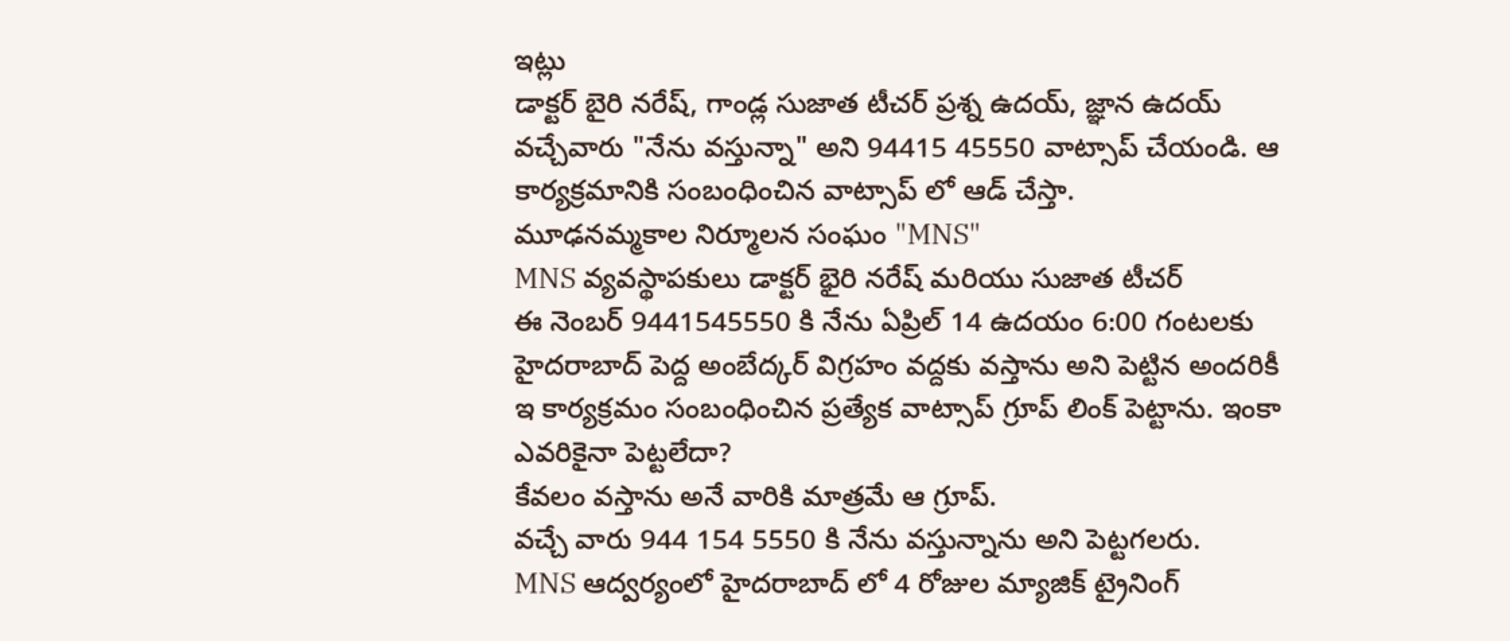ఇట్లు
డాక్టర్ బైరి నరేష్, గాండ్ల సుజాత టీచర్ ప్రశ్న ఉదయ్, జ్ఞాన ఉదయ్
వచ్చేవారు "నేను వస్తున్నా" అని 94415 45550 వాట్సాప్ చేయండి. ఆ కార్యక్రమానికి సంబంధించిన వాట్సాప్ లో ఆడ్ చేస్తా.
మూఢనమ్మకాల నిర్మూలన సంఘం "MNS"
MNS వ్యవస్థాపకులు డాక్టర్ భైరి నరేష్ మరియు సుజాత టీచర్
ఈ నెంబర్ 9441545550 కి నేను ఏప్రిల్ 14 ఉదయం 6:00 గంటలకు హైదరాబాద్ పెద్ద అంబేద్కర్ విగ్రహం వద్దకు వస్తాను అని పెట్టిన అందరికీ ఇ కార్యక్రమం సంబంధించిన ప్రత్యేక వాట్సాప్ గ్రూప్ లింక్ పెట్టాను. ఇంకా ఎవరికైనా పెట్టలేదా?
కేవలం వస్తాను అనే వారికి మాత్రమే ఆ గ్రూప్.
వచ్చే వారు 944 154 5550 కి నేను వస్తున్నాను అని పెట్టగలరు.
MNS ఆద్వర్యంలో హైదరాబాద్ లో 4 రోజుల మ్యాజిక్ ట్రైనింగ్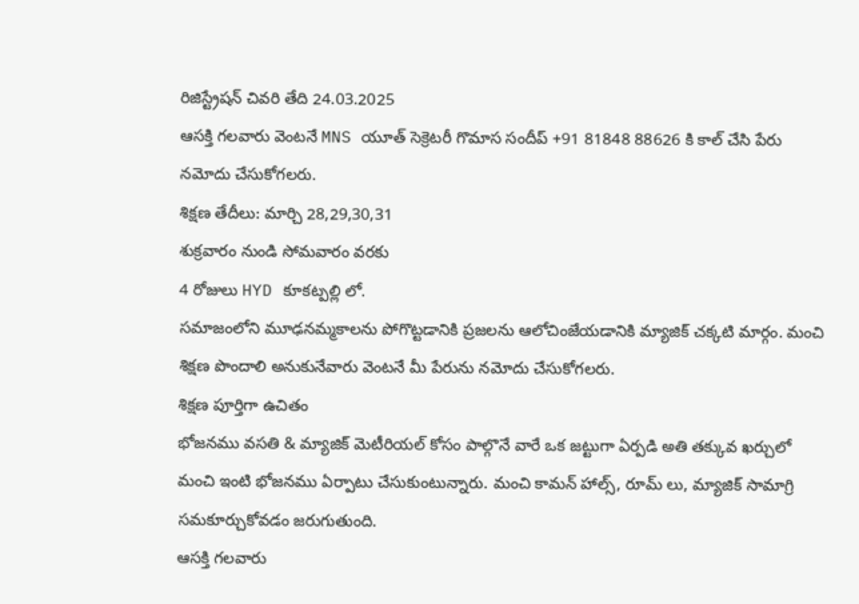రిజిస్ట్రేషన్ చివరి తేది 24.03.2025
ఆసక్తి గలవారు వెంటనే MNS యూత్ సెక్రెటరీ గొమాస సందీప్ +91 81848 88626 కి కాల్ చేసి పేరు నమోదు చేసుకోగలరు.
శిక్షణ తేదీలు: మార్చి 28,29,30,31
శుక్రవారం నుండి సోమవారం వరకు
4 రోజులు HYD కూకట్పల్లి లో.
సమాజంలోని మూఢనమ్మకాలను పోగొట్టడానికి ప్రజలను ఆలోచింజేయడానికి మ్యాజిక్ చక్కటి మార్గం. మంచి శిక్షణ పొందాలి అనుకునేవారు వెంటనే మీ పేరును నమోదు చేసుకోగలరు.
శిక్షణ పూర్తిగా ఉచితం
భోజనము వసతి & మ్యాజిక్ మెటీరియల్ కోసం పాల్గొనే వారే ఒక జట్టుగా ఏర్పడి అతి తక్కువ ఖర్చులో మంచి ఇంటి భోజనము ఏర్పాటు చేసుకుంటున్నారు. మంచి కామన్ హాల్స్, రూమ్ లు, మ్యాజిక్ సామాగ్రి సమకూర్చుకోవడం జరుగుతుంది.
ఆసక్తి గలవారు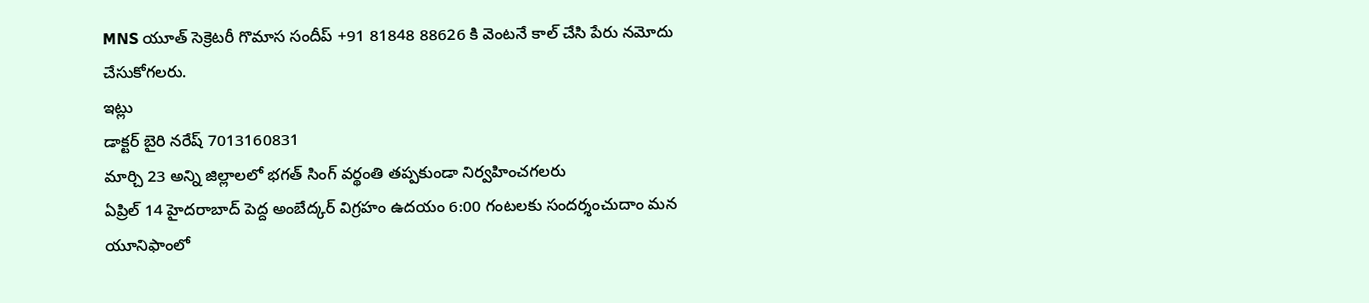MNS యూత్ సెక్రెటరీ గొమాస సందీప్ +91 81848 88626 కి వెంటనే కాల్ చేసి పేరు నమోదు చేసుకోగలరు.
ఇట్లు
డాక్టర్ బైరి నరేష్ 7013160831
మార్చి 23 అన్ని జిల్లాలలో భగత్ సింగ్ వర్థంతి తప్పకుండా నిర్వహించగలరు
ఏప్రిల్ 14 హైదరాబాద్ పెద్ద అంబేద్కర్ విగ్రహం ఉదయం 6:00 గంటలకు సందర్శంచుదాం మన యూనిఫాంలో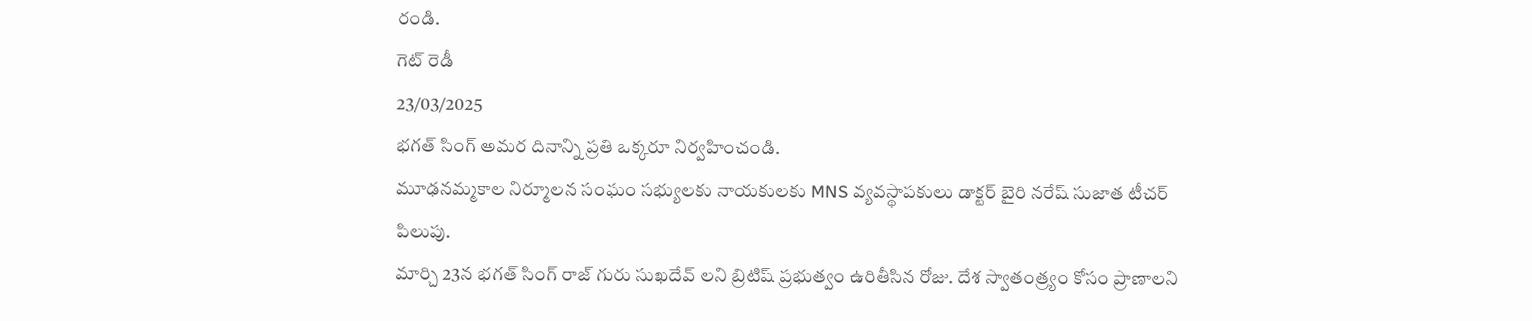రండి.
గెట్ రెడీ
23/03/2025
భగత్ సింగ్ అమర దినాన్ని ప్రతి ఒక్కరూ నిర్వహించండి.
మూఢనమ్మకాల నిర్మూలన సంఘం సభ్యులకు నాయకులకు MNS వ్యవస్థాపకులు డాక్టర్ బైరి నరేష్ సుజాత టీచర్ పిలుపు.
మార్చి 23న భగత్ సింగ్ రాజ్ గురు సుఖదేవ్ లని బ్రిటిష్ ప్రభుత్వం ఉరితీసిన రోజు. దేశ స్వాతంత్ర్యం కోసం ప్రాణాలని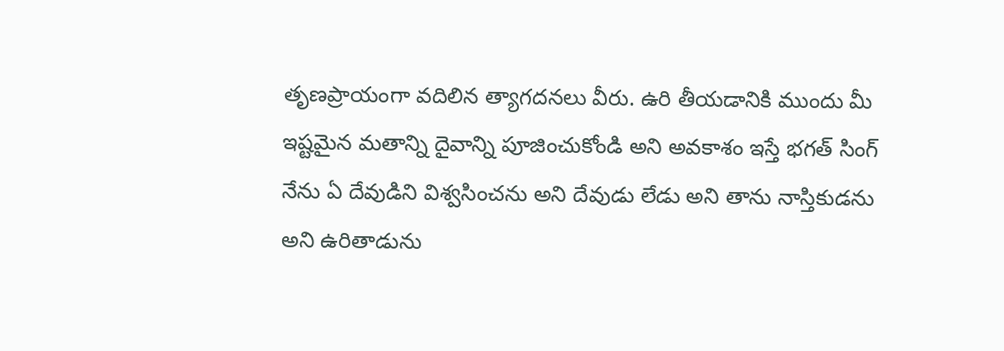తృణప్రాయంగా వదిలిన త్యాగదనలు వీరు. ఉరి తీయడానికి ముందు మీ ఇష్టమైన మతాన్ని దైవాన్ని పూజించుకోండి అని అవకాశం ఇస్తే భగత్ సింగ్ నేను ఏ దేవుడిని విశ్వసించను అని దేవుడు లేడు అని తాను నాస్తికుడను అని ఉరితాడును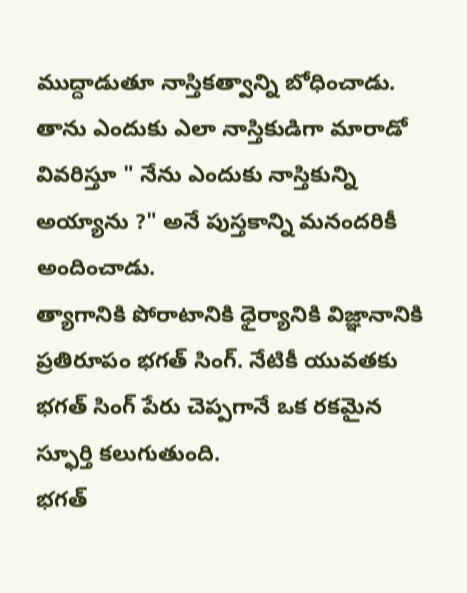ముద్దాడుతూ నాస్తికత్వాన్ని బోధించాడు. తాను ఎందుకు ఎలా నాస్తికుడిగా మారాడో వివరిస్తూ " నేను ఎందుకు నాస్తికున్ని అయ్యాను ?" అనే పుస్తకాన్ని మనందరికీ అందించాడు.
త్యాగానికి పోరాటానికి ధైర్యానికి విజ్ఞానానికి ప్రతిరూపం భగత్ సింగ్. నేటికీ యువతకు భగత్ సింగ్ పేరు చెప్పగానే ఒక రకమైన స్ఫూర్తి కలుగుతుంది.
భగత్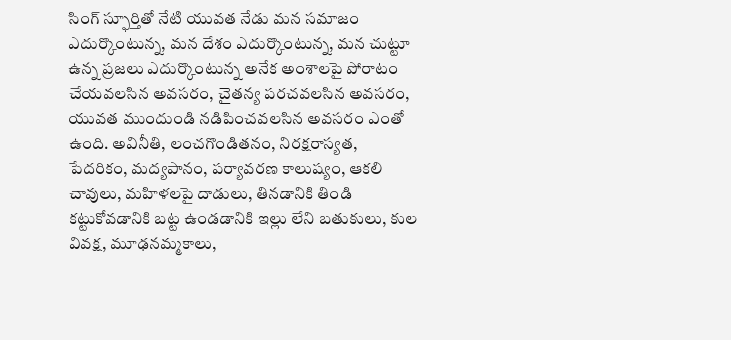సింగ్ స్ఫూర్తితో నేటి యువత నేడు మన సమాజం ఎదుర్కొంటున్న, మన దేశం ఎదుర్కొంటున్న, మన చుట్టూ ఉన్న ప్రజలు ఎదుర్కొంటున్న అనేక అంశాలపై పోరాటం చేయవలసిన అవసరం, చైతన్య పరచవలసిన అవసరం, యువత ముందుండి నడిపించవలసిన అవసరం ఎంతో ఉంది. అవినీతి, లంచగొండితనం, నిరక్షరాస్యత, పేదరికం, మద్యపానం, పర్యావరణ కాలుష్యం, ఆకలి చావులు, మహిళలపై దాడులు, తినడానికి తిండి కట్టుకోవడానికి బట్ట ఉండడానికి ఇల్లు లేని బతుకులు, కుల వివక్ష, మూఢనమ్మకాలు,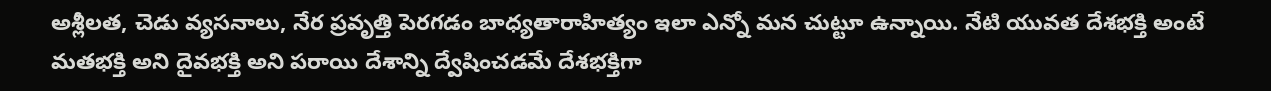అశ్లీలత, చెడు వ్యసనాలు, నేర ప్రవృత్తి పెరగడం బాధ్యతారాహిత్యం ఇలా ఎన్నో మన చుట్టూ ఉన్నాయి. నేటి యువత దేశభక్తి అంటే మతభక్తి అని దైవభక్తి అని పరాయి దేశాన్ని ద్వేషించడమే దేశభక్తిగా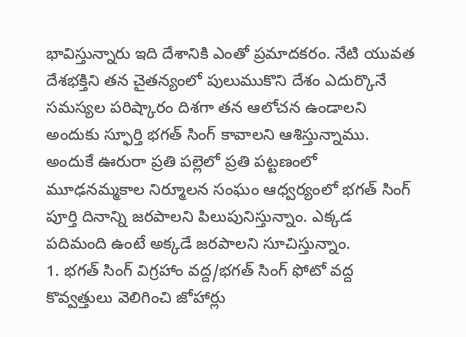భావిస్తున్నారు ఇది దేశానికి ఎంతో ప్రమాదకరం. నేటి యువత దేశభక్తిని తన చైతన్యంలో పులుముకొని దేశం ఎదుర్కొనే సమస్యల పరిష్కారం దిశగా తన ఆలోచన ఉండాలని అందుకు స్ఫూర్తి భగత్ సింగ్ కావాలని ఆశిస్తున్నాము.
అందుకే ఊరురా ప్రతి పల్లెలో ప్రతి పట్టణంలో మూఢనమ్మకాల నిర్మూలన సంఘం ఆధ్వర్యంలో భగత్ సింగ్ పూర్తి దినాన్ని జరపాలని పిలుపునిస్తున్నాం. ఎక్కడ పదిమంది ఉంటే అక్కడే జరపాలని సూచిస్తున్నాం.
1. భగత్ సింగ్ విగ్రహాం వద్ద/భగత్ సింగ్ ఫోటో వద్ద కొవ్వత్తులు వెలిగించి జోహార్లు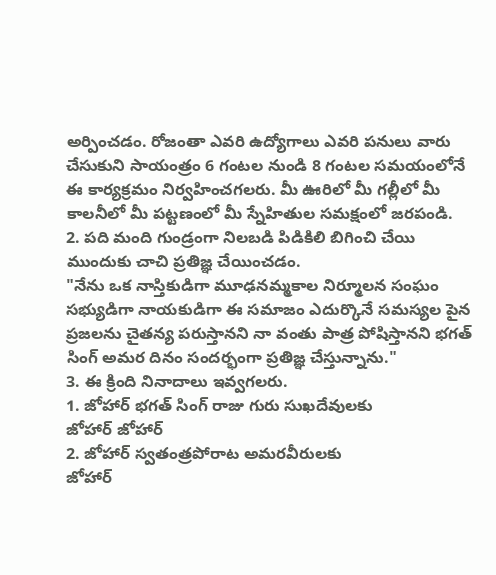అర్పించడం. రోజంతా ఎవరి ఉద్యోగాలు ఎవరి పనులు వారు చేసుకుని సాయంత్రం 6 గంటల నుండి 8 గంటల సమయంలోనే ఈ కార్యక్రమం నిర్వహించగలరు. మీ ఊరిలో మీ గల్లీలో మీ కాలనీలో మీ పట్టణంలో మీ స్నేహితుల సమక్షంలో జరపండి.
2. పది మంది గుండ్రంగా నిలబడి పిడికిలి బిగించి చేయి ముందుకు చాచి ప్రతిజ్ఞ చేయించడం.
"నేను ఒక నాస్తికుడిగా మూఢనమ్మకాల నిర్మూలన సంఘం సభ్యుడిగా నాయకుడిగా ఈ సమాజం ఎదుర్కొనే సమస్యల పైన ప్రజలను చైతన్య పరుస్తానని నా వంతు పాత్ర పోషిస్తానని భగత్ సింగ్ అమర దినం సందర్భంగా ప్రతిజ్ఞ చేస్తున్నాను."
3. ఈ క్రింది నినాదాలు ఇవ్వగలరు.
1. జోహార్ భగత్ సింగ్ రాజు గురు సుఖదేవులకు
జోహార్ జోహార్
2. జోహార్ స్వతంత్రపోరాట అమరవీరులకు
జోహార్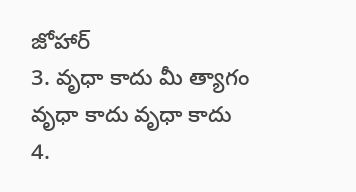జోహార్
3. వృధా కాదు మీ త్యాగం
వృధా కాదు వృధా కాదు
4.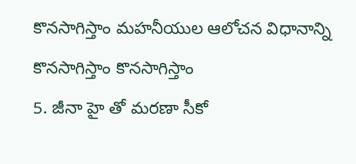కొనసాగిస్తాం మహనీయుల ఆలోచన విధానాన్ని
కొనసాగిస్తాం కొనసాగిస్తాం
5. జీనా హై తో మరణా సీకో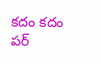కదం కదం పర్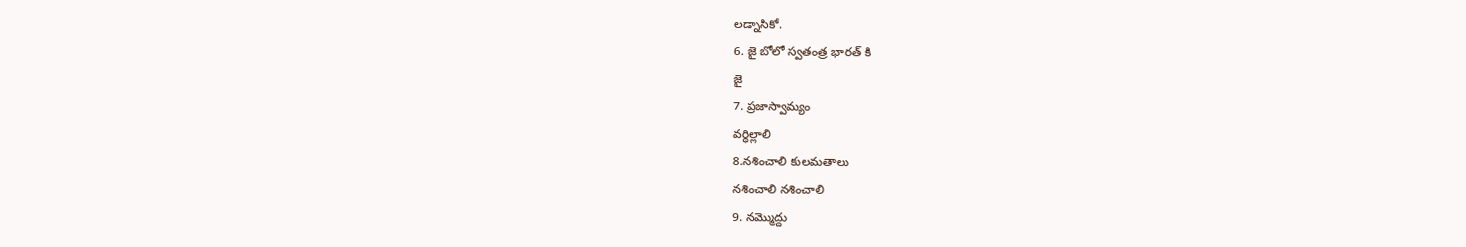లడ్నాసికో.
6. జై బోలో స్వతంత్ర భారత్ కి
జై
7. ప్రజాస్వామ్యం
వర్ధిల్లాలి
8.నశించాలి కులమతాలు
నశించాలి నశించాలి
9. నమ్మొద్దు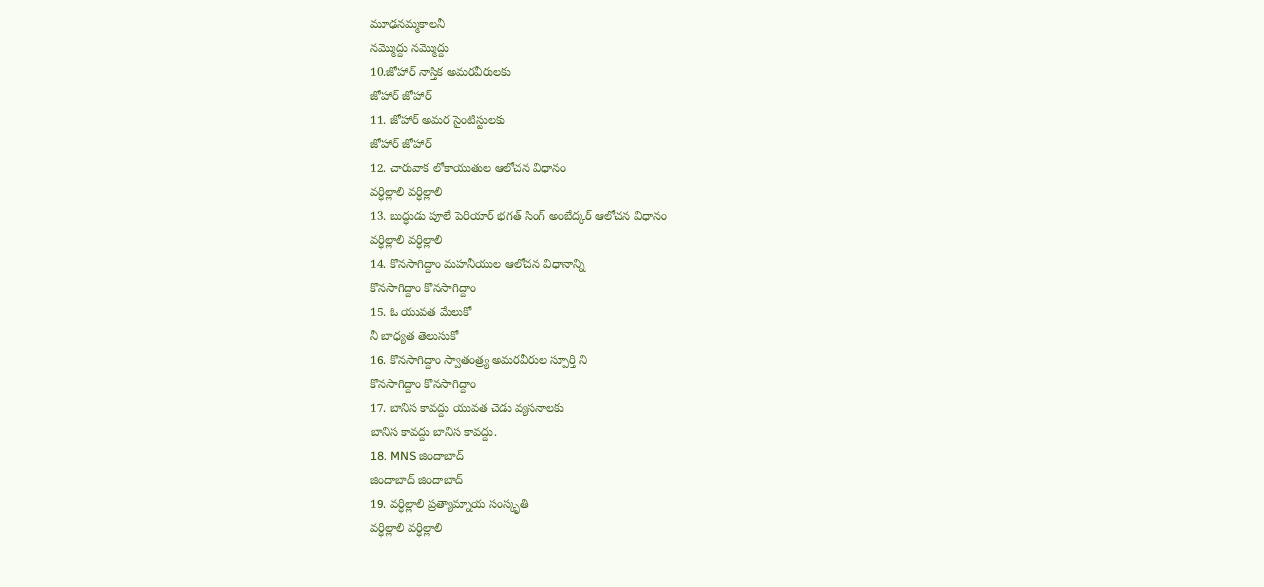మూఢనమ్మకాలనీ
నమ్మొద్దు నమ్మొద్దు
10.జోహార్ నాస్తిక అమరవీరులకు
జోహార్ జోహార్
11. జోహార్ అమర సైంటిస్టులకు
జోహార్ జోహార్
12. చారువాక లోకాయుతుల ఆలోచన విధానం
వర్ధిల్లాలి వర్ధిల్లాలి
13. బుద్ధుడు పూలే పెరియార్ భగత్ సింగ్ అంబేద్కర్ ఆలోచన విధానం
వర్ధిల్లాలి వర్ధిల్లాలి
14. కొనసాగిద్దాం మహనీయుల ఆలోచన విధానాన్ని
కొనసాగిద్దాం కొనసాగిద్దాం
15. ఓ యువత మేలుకో
నీ బాధ్యత తెలుసుకో
16. కొనసాగిద్దాం స్వాతంత్ర్య అమరవీరుల స్పూర్తి ని
కొనసాగిద్దాం కొనసాగిద్దాం
17. బానిస కావద్దు యువత చెడు వ్యసనాలకు
బానిస కావద్దు బానిస కావద్దు.
18. MNS జిందాబాద్
జిందాబాద్ జిందాబాద్
19. వర్ధిల్లాలి ప్రత్యామ్నాయ సంస్కృతి
వర్ధిల్లాలి వర్ధిల్లాలి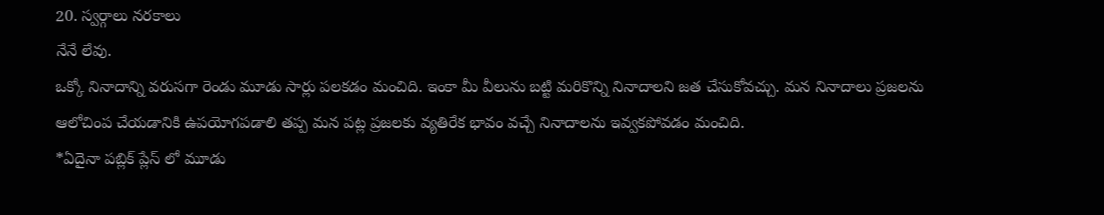20. స్వర్గాలు నరకాలు
నేనే లేవు.
ఒక్కో నినాదాన్ని వరుసగా రెండు మూడు సార్లు పలకడం మంచిది. ఇంకా మీ వీలును బట్టి మరికొన్ని నినాదాలని జత చేసుకోవచ్చు. మన నినాదాలు ప్రజలను ఆలోచింప చేయడానికి ఉపయోగపడాలి తప్ప మన పట్ల ప్రజలకు వ్యతిరేక భావం వచ్చే నినాదాలను ఇవ్వకపోవడం మంచిది.
*ఏదైనా పబ్లిక్ ప్లేస్ లో మూడు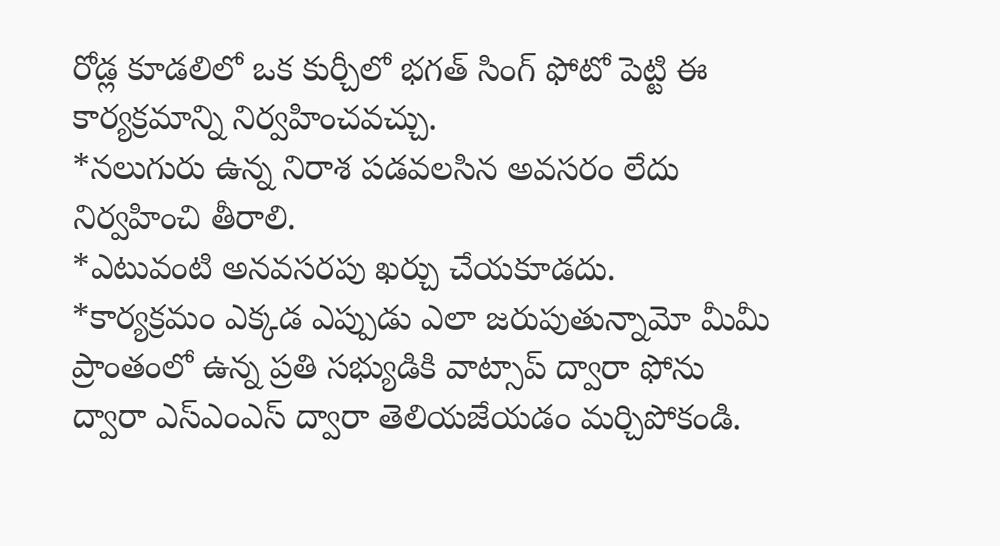రోడ్ల కూడలిలో ఒక కుర్చీలో భగత్ సింగ్ ఫోటో పెట్టి ఈ కార్యక్రమాన్ని నిర్వహించవచ్చు.
*నలుగురు ఉన్న నిరాశ పడవలసిన అవసరం లేదు నిర్వహించి తీరాలి.
*ఎటువంటి అనవసరపు ఖర్చు చేయకూడదు.
*కార్యక్రమం ఎక్కడ ఎప్పుడు ఎలా జరుపుతున్నామో మీమీ ప్రాంతంలో ఉన్న ప్రతి సభ్యుడికి వాట్సాప్ ద్వారా ఫోను ద్వారా ఎస్ఎంఎస్ ద్వారా తెలియజేయడం మర్చిపోకండి.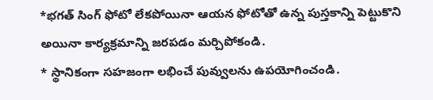*భగత్ సింగ్ ఫోటో లేకపోయినా ఆయన ఫోటోతో ఉన్న పుస్తకాన్ని పెట్టుకొని అయినా కార్యక్రమాన్ని జరపడం మర్చిపోకండి.
* స్థానికంగా సహజంగా లభించే పువ్వులను ఉపయోగించండి.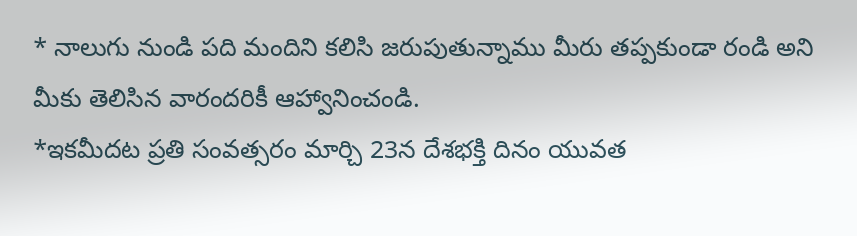* నాలుగు నుండి పది మందిని కలిసి జరుపుతున్నాము మీరు తప్పకుండా రండి అని మీకు తెలిసిన వారందరికీ ఆహ్వానించండి.
*ఇకమీదట ప్రతి సంవత్సరం మార్చి 23న దేశభక్తి దినం యువత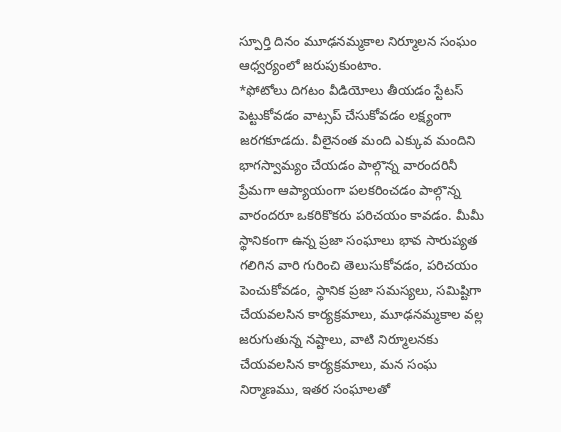స్పూర్తి దినం మూఢనమ్మకాల నిర్మూలన సంఘం ఆధ్వర్యంలో జరుపుకుంటాం.
*ఫోటోలు దిగటం వీడియోలు తీయడం స్టేటస్ పెట్టుకోవడం వాట్సప్ చేసుకోవడం లక్ష్యంగా జరగకూడదు. వీలైనంత మంది ఎక్కువ మందిని భాగస్వామ్యం చేయడం పాల్గొన్న వారందరినీ ప్రేమగా ఆప్యాయంగా పలకరించడం పాల్గొన్న వారందరూ ఒకరికొకరు పరిచయం కావడం. మీమీ స్థానికంగా ఉన్న ప్రజా సంఘాలు భావ సారుప్యత గలిగిన వారి గురించి తెలుసుకోవడం, పరిచయం పెంచుకోవడం, స్థానిక ప్రజా సమస్యలు, సమిష్టిగా చేయవలసిన కార్యక్రమాలు, మూఢనమ్మకాల వల్ల జరుగుతున్న నష్టాలు, వాటి నిర్మూలనకు చేయవలసిన కార్యక్రమాలు, మన సంఘ నిర్మాణము, ఇతర సంఘాలతో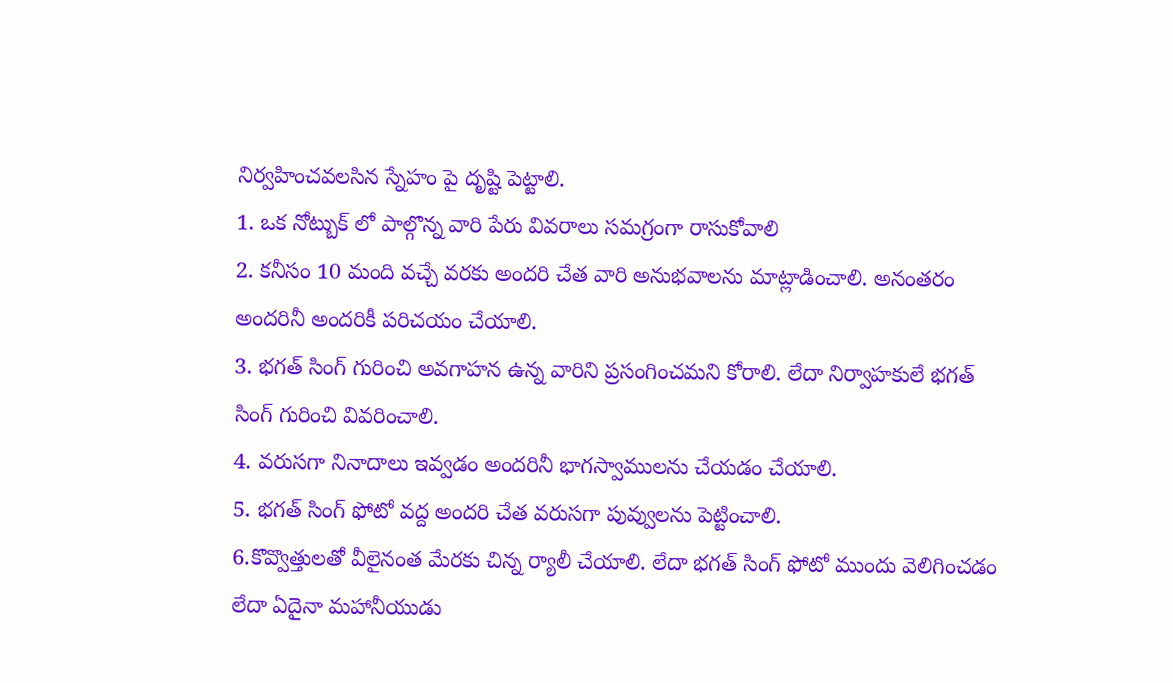నిర్వహించవలసిన స్నేహం పై దృష్టి పెట్టాలి.
1. ఒక నోట్బుక్ లో పాల్గొన్న వారి పేరు వివరాలు సమగ్రంగా రాసుకోవాలి
2. కనీసం 10 మంది వచ్చే వరకు అందరి చేత వారి అనుభవాలను మాట్లాడించాలి. అనంతరం అందరినీ అందరికీ పరిచయం చేయాలి.
3. భగత్ సింగ్ గురించి అవగాహన ఉన్న వారిని ప్రసంగించమని కోరాలి. లేదా నిర్వాహకులే భగత్ సింగ్ గురించి వివరించాలి.
4. వరుసగా నినాదాలు ఇవ్వడం అందరినీ భాగస్వాములను చేయడం చేయాలి.
5. భగత్ సింగ్ ఫోటో వద్ద అందరి చేత వరుసగా పువ్వులను పెట్టించాలి.
6.కొవ్వొత్తులతో వీలైనంత మేరకు చిన్న ర్యాలీ చేయాలి. లేదా భగత్ సింగ్ ఫోటో ముందు వెలిగించడం లేదా ఏదైనా మహానీయుడు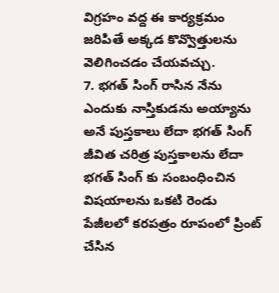విగ్రహం వద్ద ఈ కార్యక్రమం జరిపితే అక్కడ కొవ్వొత్తులను వెలిగించడం చేయవచ్చు.
7. భగత్ సింగ్ రాసిన నేను ఎందుకు నాస్తికుడను అయ్యాను అనే పుస్తకాలు లేదా భగత్ సింగ్ జీవిత చరిత్ర పుస్తకాలను లేదా భగత్ సింగ్ కు సంబంధించిన విషయాలను ఒకటి రెండు పేజీలలో కరపత్రం రూపంలో ప్రింట్ చేసిన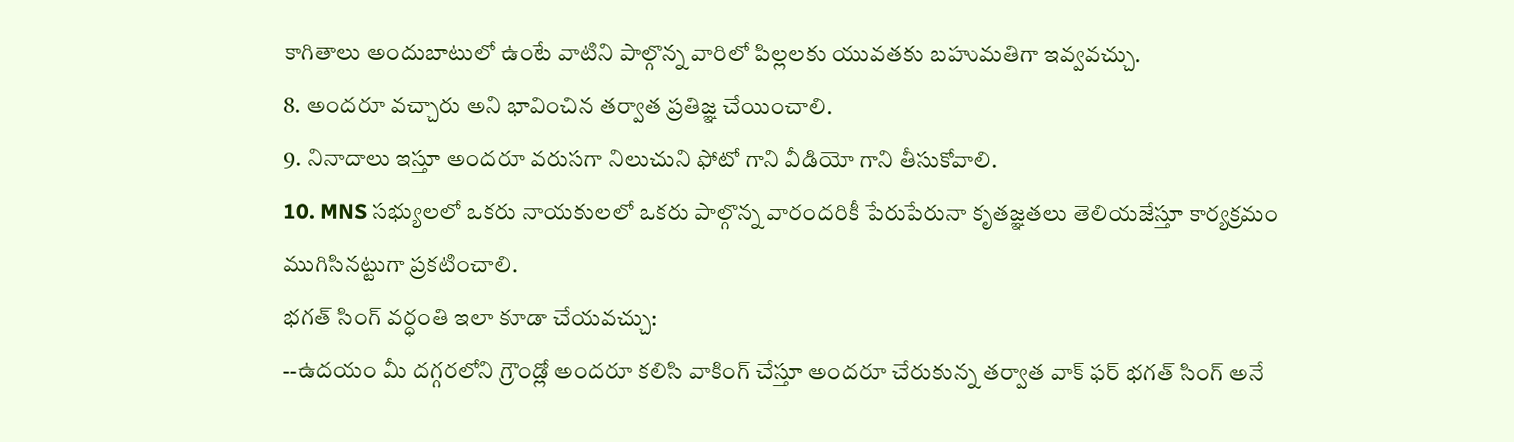కాగితాలు అందుబాటులో ఉంటే వాటిని పాల్గొన్న వారిలో పిల్లలకు యువతకు బహుమతిగా ఇవ్వవచ్చు.
8. అందరూ వచ్చారు అని భావించిన తర్వాత ప్రతిజ్ఞ చేయించాలి.
9. నినాదాలు ఇస్తూ అందరూ వరుసగా నిలుచుని ఫోటో గాని వీడియో గాని తీసుకోవాలి.
10. MNS సభ్యులలో ఒకరు నాయకులలో ఒకరు పాల్గొన్న వారందరికీ పేరుపేరునా కృతజ్ఞతలు తెలియజేస్తూ కార్యక్రమం ముగిసినట్టుగా ప్రకటించాలి.
భగత్ సింగ్ వర్ధంతి ఇలా కూడా చేయవచ్చు:
--ఉదయం మీ దగ్గరలోని గ్రౌండ్లో అందరూ కలిసి వాకింగ్ చేస్తూ అందరూ చేరుకున్న తర్వాత వాక్ ఫర్ భగత్ సింగ్ అనే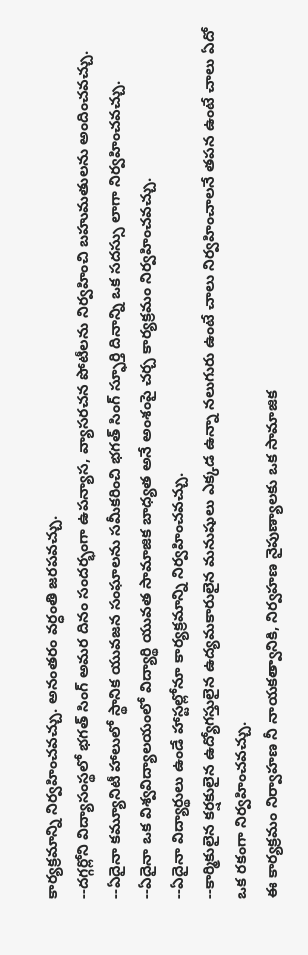కార్యక్రమాన్ని నిర్వహించవచ్చు. అనంతరం వర్ధంతి జరపవచ్చు.
--దగ్గర్లోని విద్యాసంస్థలో భగత్ సింగ్ అమర దినం సందర్భంగా ఉపన్యాస, వ్యాసరచన పోటీలను నిర్వహించి బహుమతులను అందించవచ్చు.
--ఏదైనా కమ్యూనిటీ హాలులో స్థానిక యువజన సంఘాలను సమీకరించి భగత్ సింగ్ స్ఫూర్తి దినాన్ని ఒక సదస్సు లాగా నిర్వహించవచ్చు.
--ఏదైనా ఒక విశ్వవిద్యాలయంలో విద్యార్థి యువత సామాజిక బాధ్యత అనే అంశంపై చర్చ కార్యక్రమం నిర్వహించవచ్చు.
--ఏదైనా విద్యార్థులు ఉండే హాస్టల్లోనూ కార్యక్రమాన్ని నిర్వహించవచ్చు.
--కార్మికులైన కర్షకులైన ఉద్యోగస్తులైన ఉద్యమకారులైన మనుషులు ఎక్కడ ఉన్నా నలుగురు ఉంటే చాలు నిర్వహించాలనే తపన ఉంటే చాలు ఏదో ఒక రకంగా నిర్వహించవచ్చు.
ఈ కార్యక్రమం నిర్వాహణ నీ నాయకత్వానికి, నిర్వహణ నైపుణ్యాలకు ఒక సామాజిక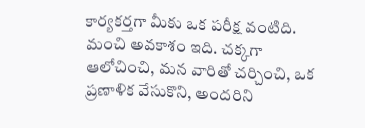కార్యకర్తగా మీకు ఒక పరీక్ష వంటిది. మంచి అవకాశం ఇది. చక్కగా ఆలోచించి, మన వారితో చర్చించి, ఒక ప్రణాళిక వేసుకొని, అందరిని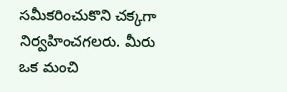సమీకరించుకొని చక్కగా నిర్వహించగలరు. మీరు ఒక మంచి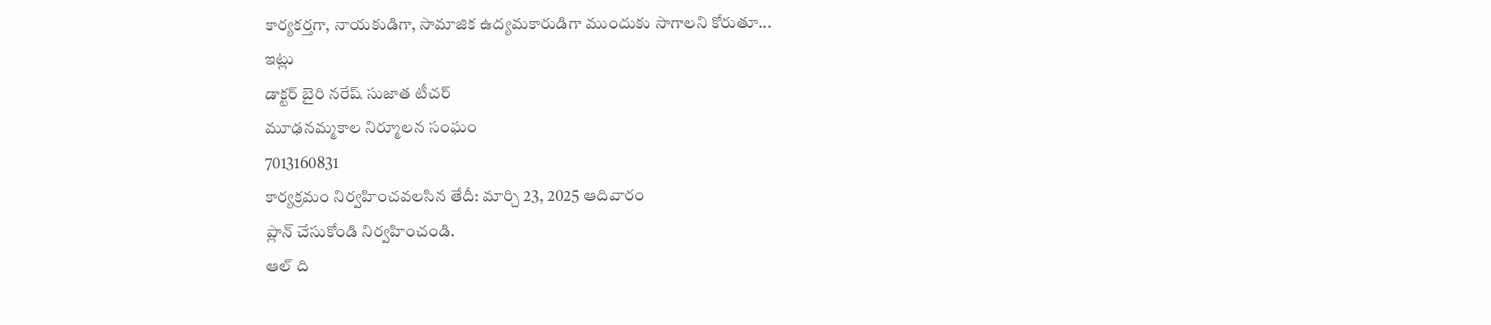కార్యకర్తగా, నాయకుడిగా, సామాజిక ఉద్యమకారుడిగా ముందుకు సాగాలని కోరుతూ...
ఇట్లు
డాక్టర్ బైరి నరేష్ సుజాత టీచర్
మూఢనమ్మకాల నిర్మూలన సంఘం
7013160831
కార్యక్రమం నిర్వహించవలసిన తేదీ: మార్చి 23, 2025 ఆదివారం
ప్లాన్ చేసుకోండి నిర్వహించండి.
ఆల్ ది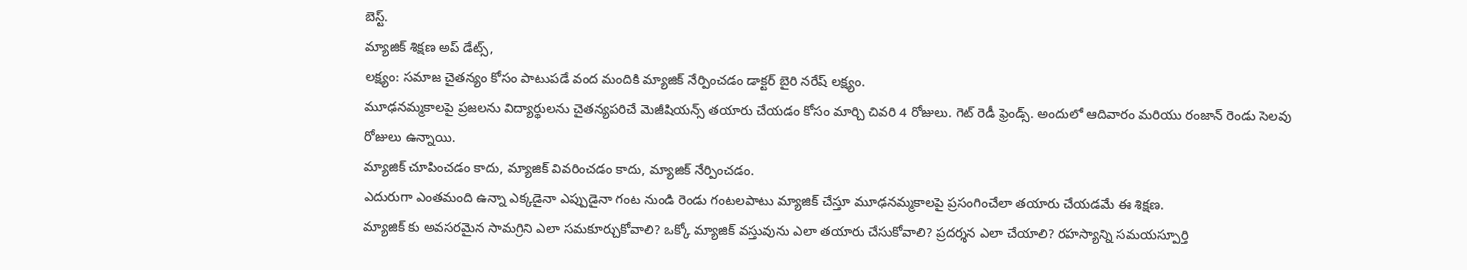బెస్ట్.
మ్యాజిక్ శిక్షణ అప్ డేట్స్,
లక్ష్యం: సమాజ చైతన్యం కోసం పాటుపడే వంద మందికి మ్యాజిక్ నేర్పించడం డాక్టర్ బైరి నరేష్ లక్ష్యం.
మూఢనమ్మకాలపై ప్రజలను విద్యార్థులను చైతన్యపరిచే మెజీషియన్స్ తయారు చేయడం కోసం మార్చి చివరి 4 రోజులు. గెట్ రెడీ ఫ్రెండ్స్. అందులో ఆదివారం మరియు రంజాన్ రెండు సెలవు రోజులు ఉన్నాయి.
మ్యాజిక్ చూపించడం కాదు, మ్యాజిక్ వివరించడం కాదు, మ్యాజిక్ నేర్పించడం.
ఎదురుగా ఎంతమంది ఉన్నా ఎక్కడైనా ఎప్పుడైనా గంట నుండి రెండు గంటలపాటు మ్యాజిక్ చేస్తూ మూఢనమ్మకాలపై ప్రసంగించేలా తయారు చేయడమే ఈ శిక్షణ.
మ్యాజిక్ కు అవసరమైన సామగ్రిని ఎలా సమకూర్చుకోవాలి? ఒక్కో మ్యాజిక్ వస్తువును ఎలా తయారు చేసుకోవాలి? ప్రదర్శన ఎలా చేయాలి? రహస్యాన్ని సమయస్పూర్తి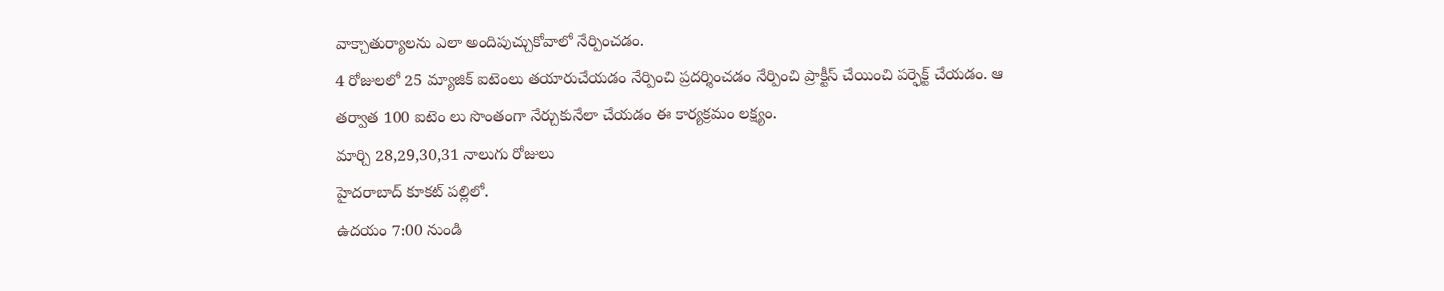వాక్చాతుర్యాలను ఎలా అందిపుచ్చుకోవాలో నేర్పించడం.
4 రోజులలో 25 మ్యాజిక్ ఐటెంలు తయారుచేయడం నేర్పించి ప్రదర్శించడం నేర్పించి ప్రాక్టీస్ చేయించి పర్ఫెక్ట్ చేయడం. ఆ తర్వాత 100 ఐటెం లు సొంతంగా నేర్చుకునేలా చేయడం ఈ కార్యక్రమం లక్ష్యం.
మార్చి 28,29,30,31 నాలుగు రోజులు
హైదరాబాద్ కూకట్ పల్లిలో.
ఉదయం 7:00 నుండి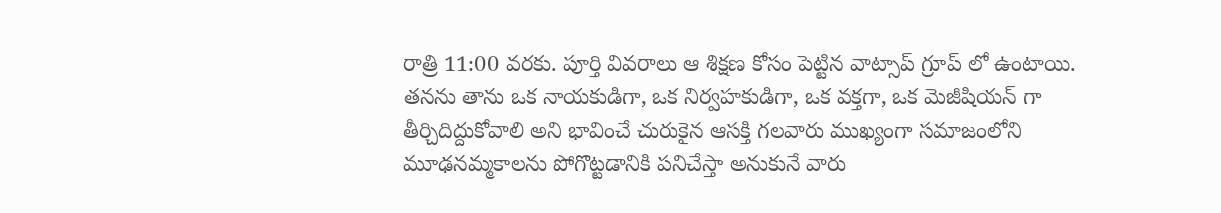రాత్రి 11:00 వరకు. పూర్తి వివరాలు ఆ శిక్షణ కోసం పెట్టిన వాట్సాప్ గ్రూప్ లో ఉంటాయి.
తనను తాను ఒక నాయకుడిగా, ఒక నిర్వహకుడిగా, ఒక వక్తగా, ఒక మెజీషియన్ గా తీర్చిదిద్దుకోవాలి అని భావించే చురుకైన ఆసక్తి గలవారు ముఖ్యంగా సమాజంలోని మూఢనమ్మకాలను పోగొట్టడానికి పనిచేస్తా అనుకునే వారు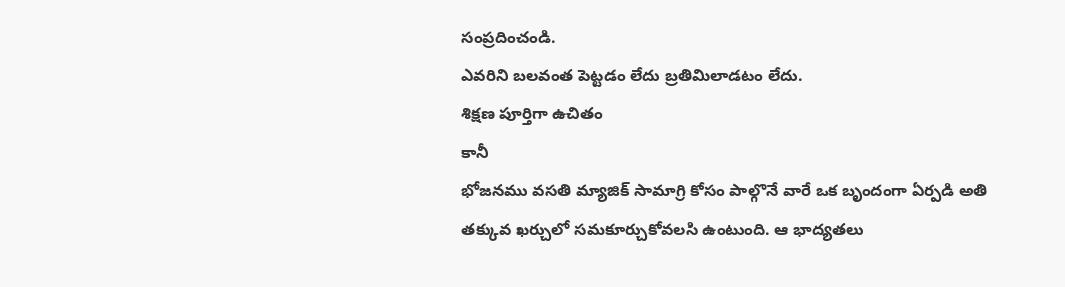సంప్రదించండి.
ఎవరిని బలవంత పెట్టడం లేదు బ్రతిమిలాడటం లేదు.
శిక్షణ పూర్తిగా ఉచితం
కానీ
భోజనము వసతి మ్యాజిక్ సామాగ్రి కోసం పాల్గొనే వారే ఒక బృందంగా ఏర్పడి అతి తక్కువ ఖర్చులో సమకూర్చుకోవలసి ఉంటుంది. ఆ భాద్యతలు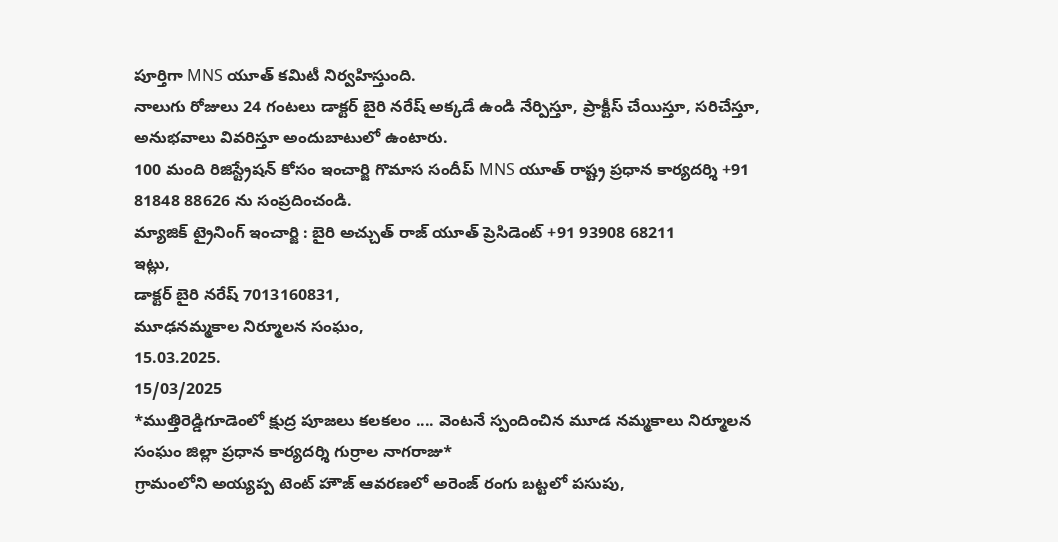పూర్తిగా MNS యూత్ కమిటీ నిర్వహిస్తుంది.
నాలుగు రోజులు 24 గంటలు డాక్టర్ బైరి నరేష్ అక్కడే ఉండి నేర్పిస్తూ, ప్రాక్టీస్ చేయిస్తూ, సరిచేస్తూ, అనుభవాలు వివరిస్తూ అందుబాటులో ఉంటారు.
100 మంది రిజిస్ట్రేషన్ కోసం ఇంచార్జి గొమాస సందీప్ MNS యూత్ రాష్ట్ర ప్రధాన కార్యదర్శి +91 81848 88626 ను సంప్రదించండి.
మ్యాజిక్ ట్రైనింగ్ ఇంచార్జి : బైరి అచ్చుత్ రాజ్ యూత్ ప్రెసిడెంట్ +91 93908 68211
ఇట్లు,
డాక్టర్ బైరి నరేష్ 7013160831,
మూఢనమ్మకాల నిర్మూలన సంఘం,
15.03.2025.
15/03/2025
*ముత్తిరెడ్డిగూడెంలో క్షుద్ర పూజలు కలకలం .... వెంటనే స్పందించిన మూడ నమ్మకాలు నిర్మూలన సంఘం జిల్లా ప్రధాన కార్యదర్శి గుర్రాల నాగరాజు*
గ్రామంలోని అయ్యప్ప టెంట్ హౌజ్ ఆవరణలో అరెంజ్ రంగు బట్టలో పసుపు,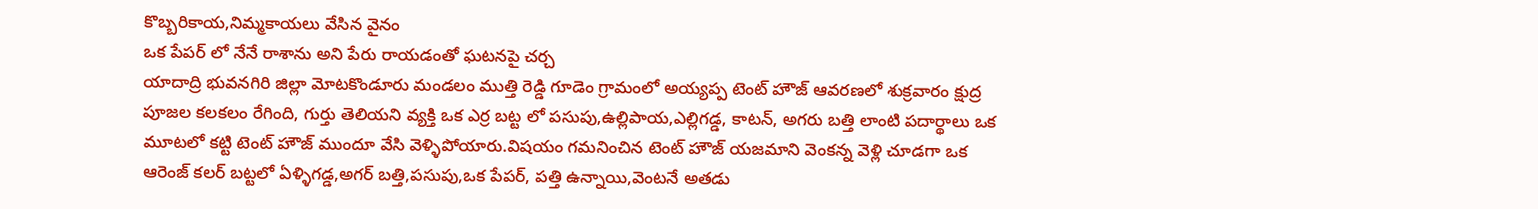కొబ్బరికాయ,నిమ్మకాయలు వేసిన వైనం
ఒక పేపర్ లో నేనే రాశాను అని పేరు రాయడంతో ఘటనపై చర్చ
యాదాద్రి భువనగిరి జిల్లా మోటకొండూరు మండలం ముత్తి రెడ్డి గూడెం గ్రామంలో అయ్యప్ప టెంట్ హౌజ్ ఆవరణలో శుక్రవారం క్షుద్ర పూజల కలకలం రేగింది, గుర్తు తెలియని వ్యక్తి ఒక ఎర్ర బట్ట లో పసుపు,ఉల్లిపాయ,ఎల్లిగడ్డ, కాటన్, అగరు బత్తి లాంటి పదార్థాలు ఒక మూటలో కట్టి టెంట్ హౌజ్ ముందూ వేసి వెళ్ళిపోయారు.విషయం గమనించిన టెంట్ హౌజ్ యజమాని వెంకన్న వెళ్లి చూడగా ఒక ఆరెంజ్ కలర్ బట్టలో ఏళ్ళిగడ్డ,అగర్ బత్తి,పసుపు,ఒక పేపర్, పత్తి ఉన్నాయి,వెంటనే అతడు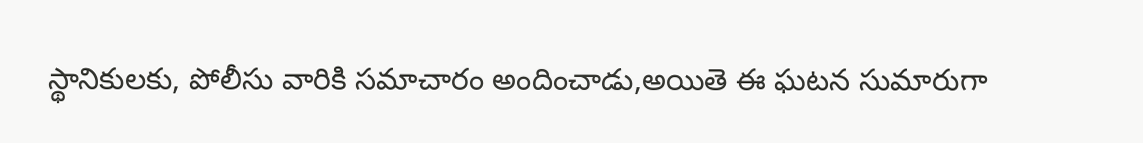స్థానికులకు, పోలీసు వారికి సమాచారం అందించాడు,అయితె ఈ ఘటన సుమారుగా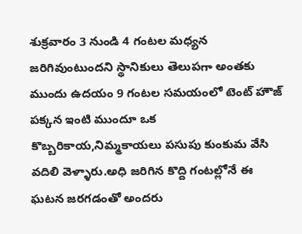శుక్రవారం 3 నుండి 4 గంటల మధ్యన జరిగివుంటుందని స్థానికులు తెలుపగా అంతకు ముందు ఉదయం 9 గంటల సమయంలో టెంట్ హౌజ్ పక్కన ఇంటి ముందూ ఒక కొబ్బరికాయ,నిమ్మకాయలు పసుపు కుంకుమ వేసి వదిలి వెళ్ళారు.అధి జరిగిన కొద్ది గంటల్లోనే ఈ ఘటన జరగడంతో అందరు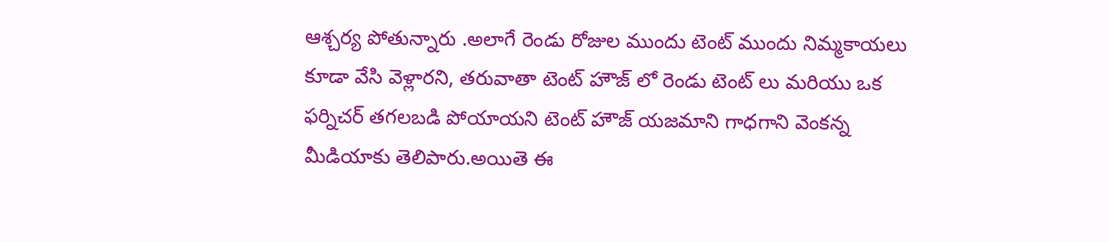ఆశ్చర్య పోతున్నారు .అలాగే రెండు రోజుల ముందు టెంట్ ముందు నిమ్మకాయలు కూడా వేసి వెళ్లారని, తరువాతా టెంట్ హౌజ్ లో రెండు టెంట్ లు మరియు ఒక ఫర్నిచర్ తగలబడి పోయాయని టెంట్ హౌజ్ యజమాని గాధగాని వెంకన్న మీడియాకు తెలిపారు.అయితె ఈ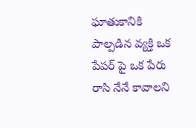ఘాతుకానికి పాల్పడిన వ్యక్తి ఒక పేపర్ పై ఒక పేరు రాసి నేనే కావాలని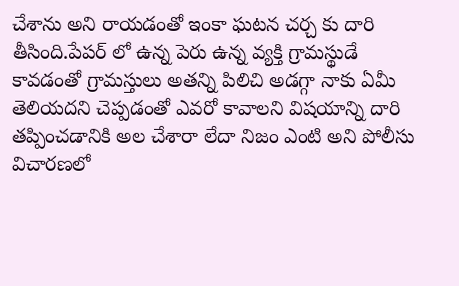చేశాను అని రాయడంతో ఇంకా ఘటన చర్చ కు దారి తీసింది.పేపర్ లో ఉన్న పెరు ఉన్న వ్యక్తి గ్రామస్థుడే కావడంతో గ్రామస్తులు అతన్ని పిలిచి అడగ్గా నాకు ఏమీ తెలియదని చెప్పడంతో ఎవరో కావాలని విషయాన్ని దారి తప్పించడానికి అల చేశారా లేదా నిజం ఎంటి అని పోలీసు విచారణలో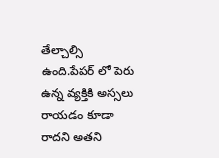తేల్చాల్సి ఉంది.పేపర్ లో పెరు ఉన్న వ్యక్తికి అస్సలు రాయడం కూడా రాదని అతని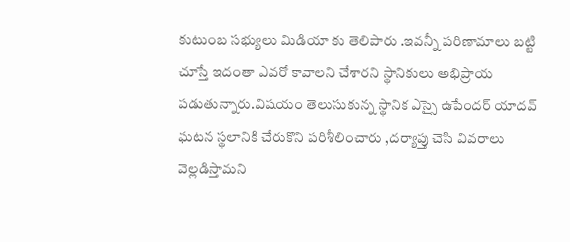కుటుంబ సభ్యులు మిడియా కు తెలిపారు .ఇవన్నీ పరిణామాలు బట్టి చూస్తే ఇదంతా ఎవరో కావాలని చేశారని స్థానికులు అభిప్రాయ పడుతున్నారు.విషయం తెలుసుకున్న స్థానిక ఎస్సై ఉపేందర్ యాదవ్ ఘటన స్థలానికి చేరుకొని పరిశీలించారు ,దర్యాప్తు చెసి వివరాలు వెల్లడిస్తామని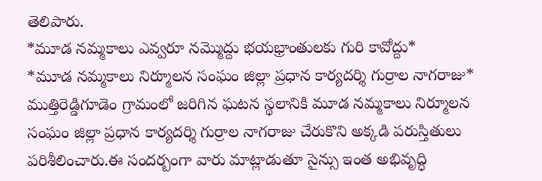తెలిపారు.
*మూడ నమ్మకాలు ఎవ్వరూ నమ్మొద్దు భయభ్రాంతులకు గురి కావోద్దు*
*మూడ నమ్మకాలు నిర్మూలన సంఘం జిల్లా ప్రధాన కార్యదర్శి గుర్రాల నాగరాజు*
ముత్తిరెడ్డిగూడెం గ్రామంలో జరిగిన ఘటన స్థలానికి మూడ నమ్మకాలు నిర్మూలన సంఘం జిల్లా ప్రధాన కార్యదర్శి గుర్రాల నాగరాజు చేరుకొని అక్కడి పరుస్తితులు పరిశీలించారు.ఈ సందర్బంగా వారు మాట్లాడుతూ సైన్సు ఇంత అభివృద్ధి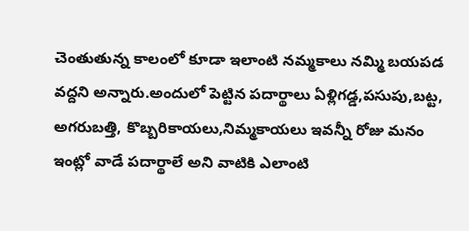చెంతుతున్న కాలంలో కూడా ఇలాంటి నమ్మకాలు నమ్మి బయపడ వద్దని అన్నారు.అందులో పెట్టిన పదార్థాలు ఏళ్లిగడ్డ,పసుపు,బట్ట, అగరుబత్తి, కొబ్బరికాయలు,నిమ్మకాయలు ఇవన్నీ రోజు మనం ఇంట్లో వాడే పదార్థాలే అని వాటికి ఎలాంటి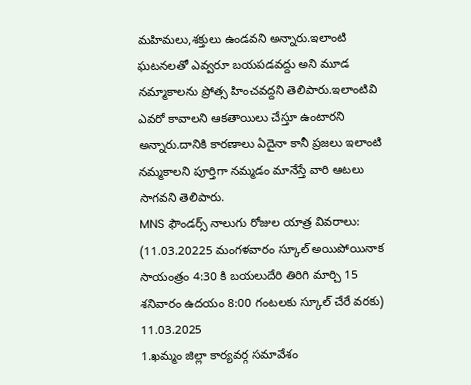మహిమలు,శక్తులు ఉండవని అన్నారు.ఇలాంటి ఘటనలతో ఎవ్వరూ బయపడవద్దు అని మూడ నమ్మాకాలను ప్రోత్స హించవద్దని తెలిపారు.ఇలాంటివి ఎవరో కావాలని ఆకతాయిలు చేస్తూ ఉంటారని అన్నారు.దానికి కారణాలు ఏదైనా కానీ ప్రజలు ఇలాంటి నమ్మకాలని పూర్తిగా నమ్మడం మానేస్తే వారి ఆటలు సాగవని తెలిపారు.
MNS ఫౌండర్స్ నాలుగు రోజుల యాత్ర వివరాలు:
(11.03.20225 మంగళవారం స్కూల్ అయిపోయినాక సాయంత్రం 4:30 కి బయలుదేరి తిరిగి మార్చి 15 శనివారం ఉదయం 8:00 గంటలకు స్కూల్ చేరే వరకు)
11.03.2025
1.ఖమ్మం జిల్లా కార్యవర్గ సమావేశం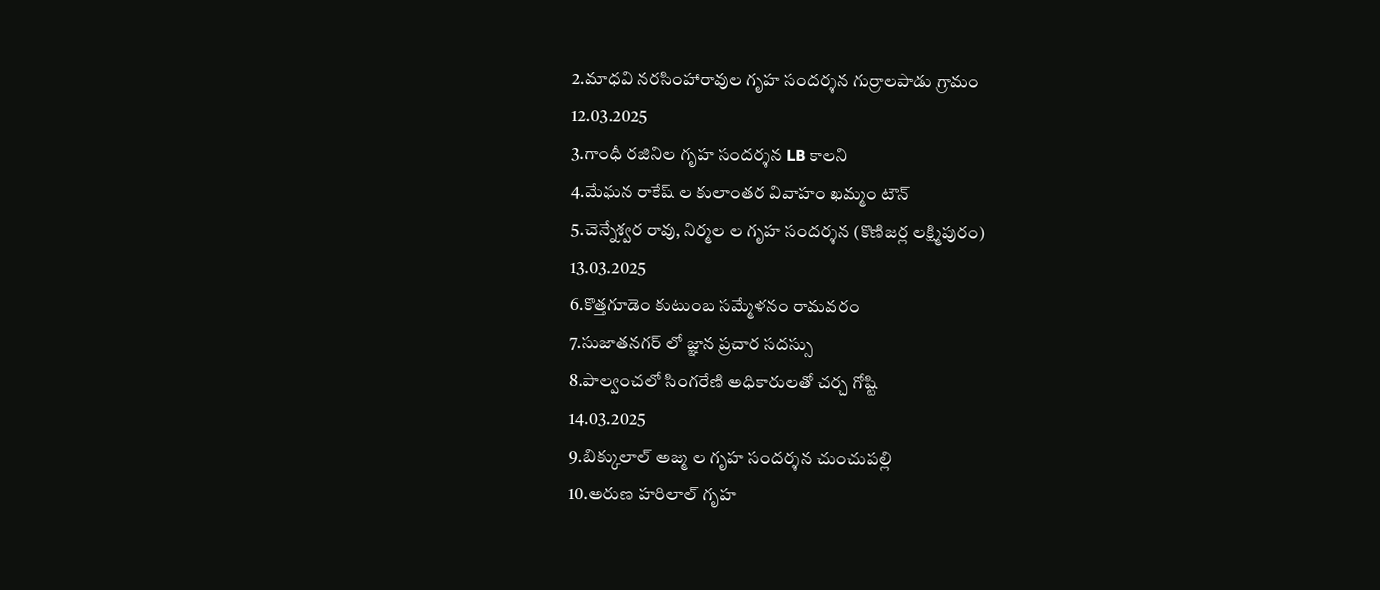2.మాధవి నరసింహారావుల గృహ సందర్శన గుర్రాలపాడు గ్రామం
12.03.2025
3.గాంధీ రజినిల గృహ సందర్శన LB కాలని
4.మేఘన రాకేష్ ల కులాంతర వివాహం ఖమ్మం టౌన్
5.చెన్నేశ్వర రావు, నిర్మల ల గృహ సందర్శన (కొణిజర్ల లక్ష్మిపురం)
13.03.2025
6.కొత్తగూడెం కుటుంబ సమ్మేళనం రామవరం
7.సుజాతనగర్ లో జ్ఞాన ప్రచార సదస్సు
8.పాల్వంచలో సింగరేణి అధికారులతో చర్చ గోష్టి
14.03.2025
9.బిక్కులాల్ అజ్మ ల గృహ సందర్శన చుంచుపల్లి
10.అరుణ హరిలాల్ గృహ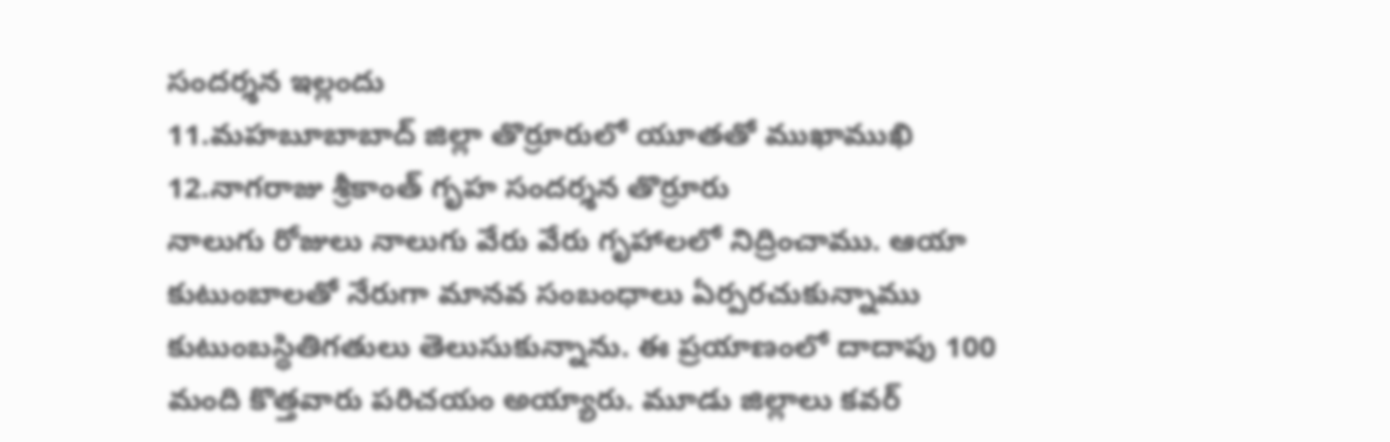సందర్శన ఇల్లందు
11.మహబూబాబాద్ జిల్లా తొర్రూరులో యూతతో ముఖాముఖి
12.నాగరాజు శ్రీకాంత్ గృహ సందర్శన తొర్రూరు
నాలుగు రోజులు నాలుగు వేరు వేరు గృహాలలో నిద్రించాము. ఆయా కుటుంబాలతో నేరుగా మానవ సంబంధాలు ఏర్పరచుకున్నాము కుటుంబస్థితిగతులు తెలుసుకున్నాను. ఈ ప్రయాణంలో దాదాపు 100 మంది కొత్తవారు పరిచయం అయ్యారు. మూడు జిల్లాలు కవర్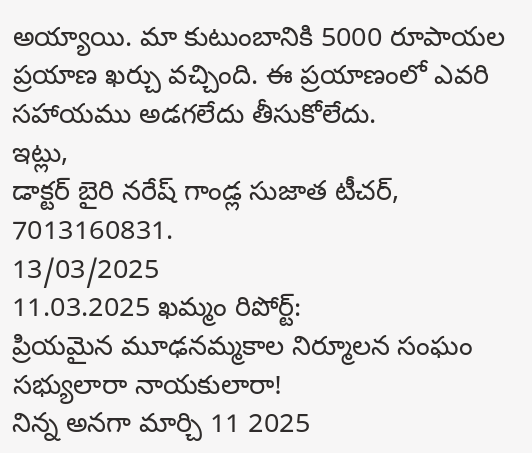అయ్యాయి. మా కుటుంబానికి 5000 రూపాయల ప్రయాణ ఖర్చు వచ్చింది. ఈ ప్రయాణంలో ఎవరి సహాయము అడగలేదు తీసుకోలేదు.
ఇట్లు,
డాక్టర్ బైరి నరేష్ గాండ్ల సుజాత టీచర్,
7013160831.
13/03/2025
11.03.2025 ఖమ్మం రిపోర్ట్:
ప్రియమైన మూఢనమ్మకాల నిర్మూలన సంఘం సభ్యులారా నాయకులారా!
నిన్న అనగా మార్చి 11 2025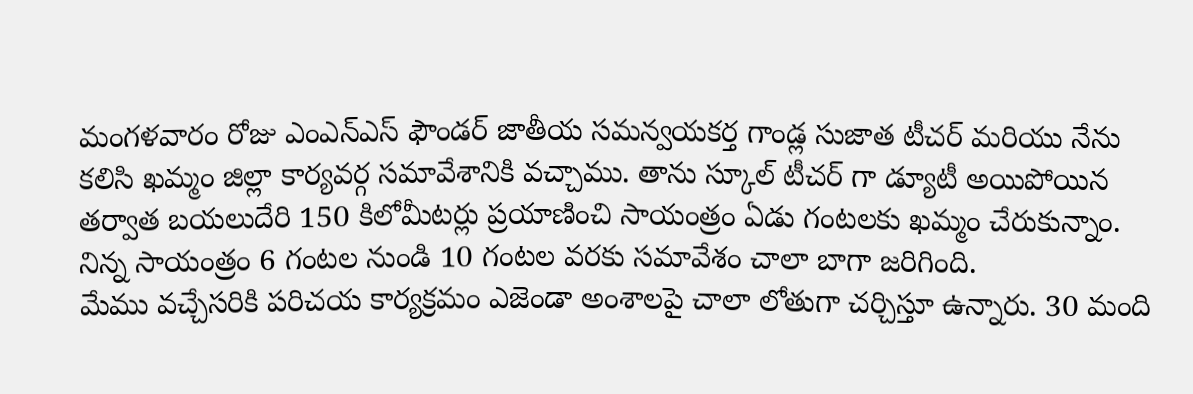మంగళవారం రోజు ఎంఎన్ఎస్ ఫౌండర్ జాతీయ సమన్వయకర్త గాండ్ల సుజాత టీచర్ మరియు నేను కలిసి ఖమ్మం జిల్లా కార్యవర్గ సమావేశానికి వచ్చాము. తాను స్కూల్ టీచర్ గా డ్యూటీ అయిపోయిన తర్వాత బయలుదేరి 150 కిలోమీటర్లు ప్రయాణించి సాయంత్రం ఏడు గంటలకు ఖమ్మం చేరుకున్నాం. నిన్న సాయంత్రం 6 గంటల నుండి 10 గంటల వరకు సమావేశం చాలా బాగా జరిగింది.
మేము వచ్చేసరికి పరిచయ కార్యక్రమం ఎజెండా అంశాలపై చాలా లోతుగా చర్చిస్తూ ఉన్నారు. 30 మంది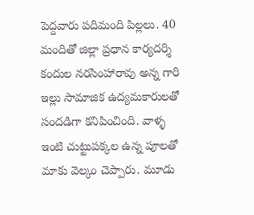పెద్దవారు పదిమంది పిల్లలు. 40 మందితో జిల్లా ప్రధాన కార్యదర్శి కందుల నరసింహారావు అన్న గారి ఇల్లు సామాజిక ఉద్యమకారులతో సందడిగా కనిపించింది. వాళ్ళ ఇంటి చుట్టుపక్కల ఉన్న పూలతో మాకు వెల్కం చెప్పారు. మూడు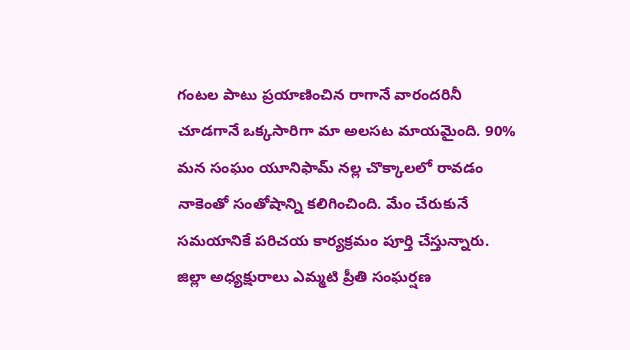గంటల పాటు ప్రయాణించిన రాగానే వారందరినీ చూడగానే ఒక్కసారిగా మా అలసట మాయమైంది. 90% మన సంఘం యూనిఫామ్ నల్ల చొక్కాలలో రావడం నాకెంతో సంతోషాన్ని కలిగించింది. మేం చేరుకునే సమయానికే పరిచయ కార్యక్రమం పూర్తి చేస్తున్నారు.
జిల్లా అధ్యక్షురాలు ఎమ్మటి ప్రీతి సంఘర్షణ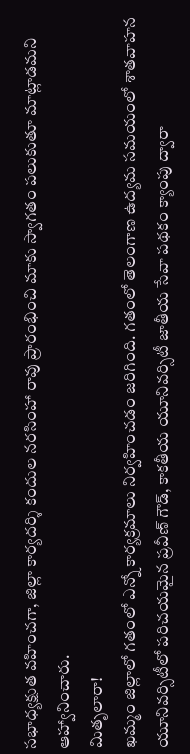సభాధ్యక్షుత వహించగా, జిల్లా కార్యదర్శి కందుల నరసింహా రావు ప్రారంభించి మాకు స్వాగతం పలుకుతూ మాట్లాడమని ఆహ్వానించారు.
మితృలారా!
ఖమ్మం జిల్లాలో గతంలో ఎన్నో కార్యక్రమాలు నిర్వహించడం జరిగింది. గతంలో తెలంగాణ ఉద్యమ సమయంలో శాతవాహన యూనివర్సిటీలో పరిచయమైన ప్రవీణ్ గౌడ్, కాకతీయ యూనివర్సిటీ జాతీయ సేవా పథకం క్యాంపు ద్వారా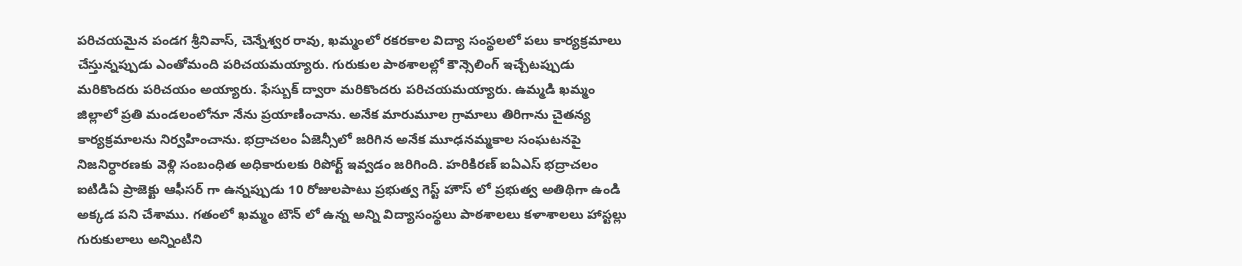పరిచయమైన పండగ శ్రీనివాస్, చెన్నేశ్వర రావు, ఖమ్మంలో రకరకాల విద్యా సంస్థలలో పలు కార్యక్రమాలు చేస్తున్నప్పుడు ఎంతోమంది పరిచయమయ్యారు. గురుకుల పాఠశాలల్లో కౌన్సెలింగ్ ఇచ్చేటప్పుడు మరికొందరు పరిచయం అయ్యారు. ఫేస్బుక్ ద్వారా మరికొందరు పరిచయమయ్యారు. ఉమ్మడి ఖమ్మం జిల్లాలో ప్రతి మండలంలోనూ నేను ప్రయాణించాను. అనేక మారుమూల గ్రామాలు తిరిగాను చైతన్య కార్యక్రమాలను నిర్వహించాను. భద్రాచలం ఏజెన్సీలో జరిగిన అనేక మూఢనమ్మకాల సంఘటనపై నిజనిర్ధారణకు వెళ్లి సంబంధిత అధికారులకు రిపోర్ట్ ఇవ్వడం జరిగింది. హరికిరణ్ ఐఏఎస్ భద్రాచలం ఐటిడిఏ ప్రాజెక్టు ఆఫీసర్ గా ఉన్నప్పుడు 10 రోజులపాటు ప్రభుత్వ గెస్ట్ హౌస్ లో ప్రభుత్వ అతిథిగా ఉండి అక్కడ పని చేశాము. గతంలో ఖమ్మం టౌన్ లో ఉన్న అన్ని విద్యాసంస్థలు పాఠశాలలు కళాశాలలు హాస్టల్లు గురుకులాలు అన్నింటిని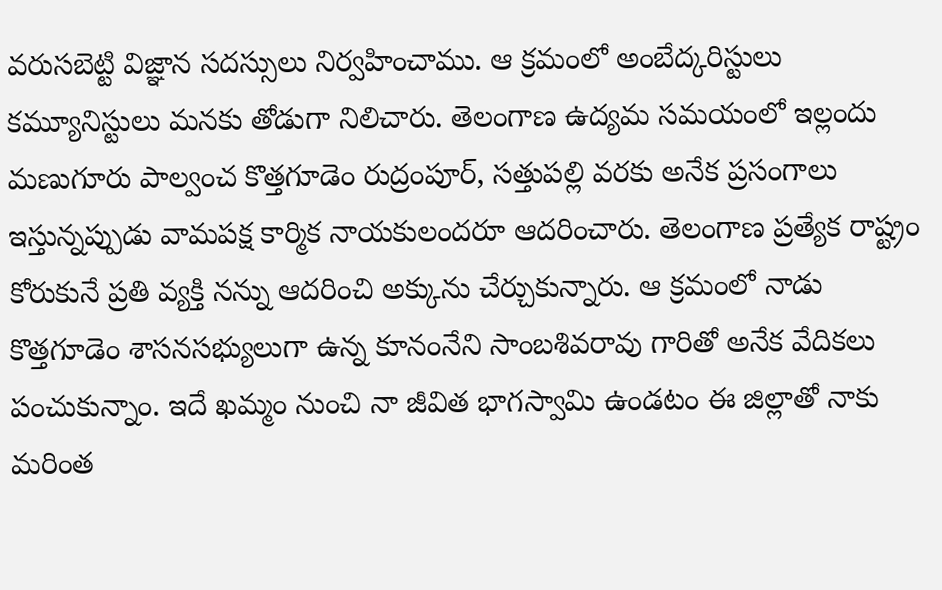వరుసబెట్టి విజ్ఞాన సదస్సులు నిర్వహించాము. ఆ క్రమంలో అంబేద్కరిస్టులు కమ్యూనిస్టులు మనకు తోడుగా నిలిచారు. తెలంగాణ ఉద్యమ సమయంలో ఇల్లందు మణుగూరు పాల్వంచ కొత్తగూడెం రుద్రంపూర్, సత్తుపల్లి వరకు అనేక ప్రసంగాలు ఇస్తున్నప్పుడు వామపక్ష కార్మిక నాయకులందరూ ఆదరించారు. తెలంగాణ ప్రత్యేక రాష్ట్రం కోరుకునే ప్రతి వ్యక్తి నన్ను ఆదరించి అక్కును చేర్చుకున్నారు. ఆ క్రమంలో నాడు కొత్తగూడెం శాసనసభ్యులుగా ఉన్న కూనంనేని సాంబశివరావు గారితో అనేక వేదికలు పంచుకున్నాం. ఇదే ఖమ్మం నుంచి నా జీవిత భాగస్వామి ఉండటం ఈ జిల్లాతో నాకు మరింత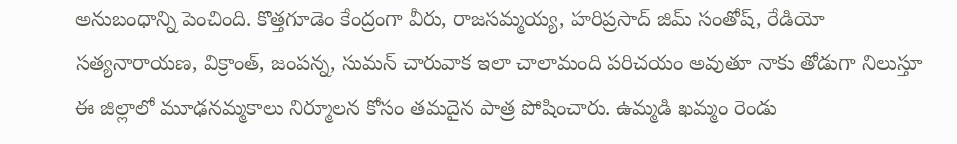అనుబంధాన్ని పెంచింది. కొత్తగూడెం కేంద్రంగా వీరు, రాజసమ్మయ్య, హరిప్రసాద్ జిమ్ సంతోష్, రేడియో సత్యనారాయణ, విక్రాంత్, జంపన్న, సుమన్ చారువాక ఇలా చాలామంది పరిచయం అవుతూ నాకు తోడుగా నిలుస్తూ ఈ జిల్లాలో మూఢనమ్మకాలు నిర్మూలన కోసం తమదైన పాత్ర పోషించారు. ఉమ్మడి ఖమ్మం రెండు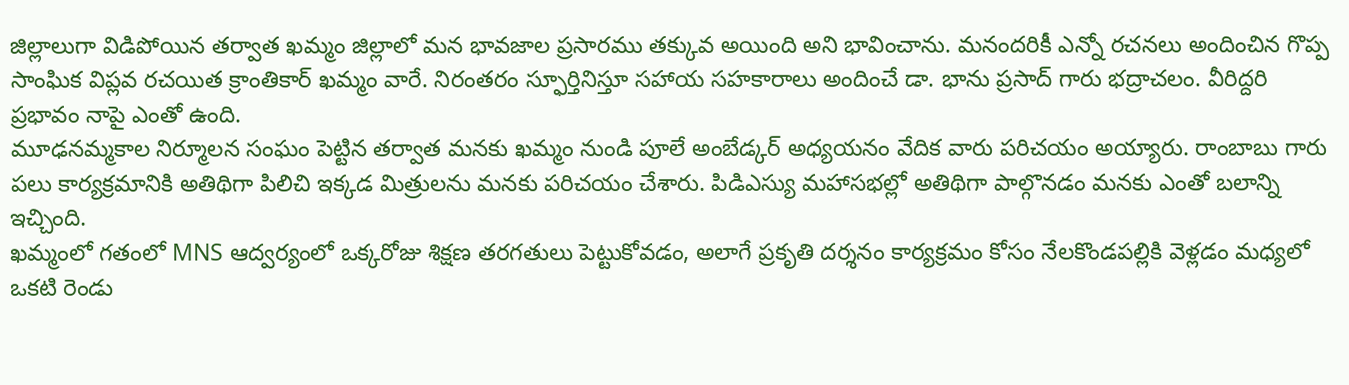జిల్లాలుగా విడిపోయిన తర్వాత ఖమ్మం జిల్లాలో మన భావజాల ప్రసారము తక్కువ అయింది అని భావించాను. మనందరికీ ఎన్నో రచనలు అందించిన గొప్ప సాంఘిక విప్లవ రచయిత క్రాంతికార్ ఖమ్మం వారే. నిరంతరం స్ఫూర్తినిస్తూ సహాయ సహకారాలు అందించే డా. భాను ప్రసాద్ గారు భద్రాచలం. వీరిద్దరి ప్రభావం నాపై ఎంతో ఉంది.
మూఢనమ్మకాల నిర్మూలన సంఘం పెట్టిన తర్వాత మనకు ఖమ్మం నుండి పూలే అంబేడ్కర్ అధ్యయనం వేదిక వారు పరిచయం అయ్యారు. రాంబాబు గారు పలు కార్యక్రమానికి అతిథిగా పిలిచి ఇక్కడ మిత్రులను మనకు పరిచయం చేశారు. పిడిఎస్యు మహాసభల్లో అతిథిగా పాల్గొనడం మనకు ఎంతో బలాన్ని ఇచ్చింది.
ఖమ్మంలో గతంలో MNS ఆద్వర్యంలో ఒక్కరోజు శిక్షణ తరగతులు పెట్టుకోవడం, అలాగే ప్రకృతి దర్శనం కార్యక్రమం కోసం నేలకొండపల్లికి వెళ్లడం మధ్యలో ఒకటి రెండు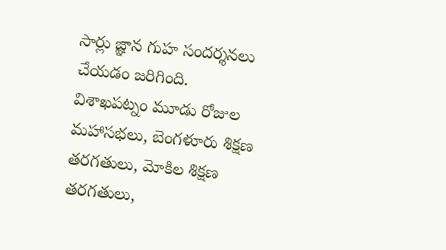సార్లు జ్ఞాన గుహ సందర్శనలు చేయడం జరిగింది.
విశాఖపట్నం మూడు రోజుల మహాసభలు, బెంగళూరు శిక్షణ తరగతులు, మోకిల శిక్షణ తరగతులు,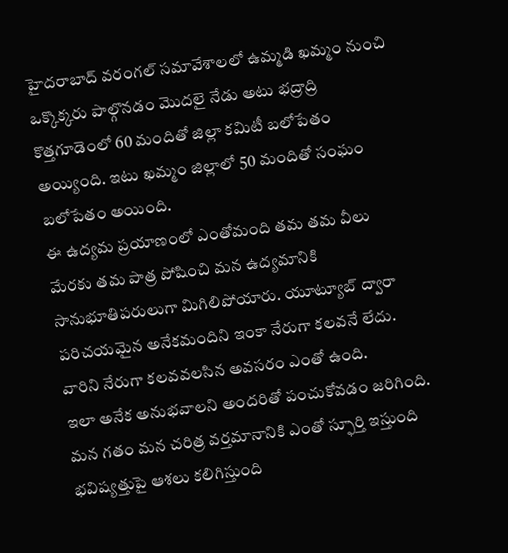హైదరాబాద్ వరంగల్ సమావేశాలలో ఉమ్మడి ఖమ్మం నుంచి ఒక్కొక్కరు పాల్గొనడం మొదలై నేడు అటు భద్రాద్రి కొత్తగూడెంలో 60 మందితో జిల్లా కమిటీ బలోపేతం అయ్యింది. ఇటు ఖమ్మం జిల్లాలో 50 మందితో సంఘం బలోపేతం అయింది.
ఈ ఉద్యమ ప్రయాణంలో ఎంతోమంది తమ తమ వీలు మేరకు తమ పాత్ర పోషించి మన ఉద్యమానికి సానుభూతిపరులుగా మిగిలిపోయారు. యూట్యూబ్ ద్వారా పరిచయమైన అనేకమందిని ఇంకా నేరుగా కలవనే లేదు. వారిని నేరుగా కలవవలసిన అవసరం ఎంతో ఉంది.
ఇలా అనేక అనుభవాలని అందరితో పంచుకోవడం జరిగింది. మన గతం మన చరిత్ర వర్తమానానికి ఎంతో స్ఫూర్తి ఇస్తుంది భవిష్యత్తుపై ఆశలు కలిగిస్తుంది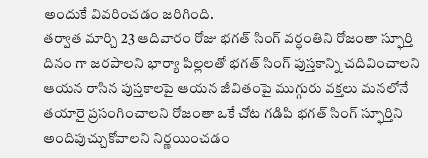అందుకే వివరించడం జరిగింది.
తర్వాత మార్చి 23 ఆదివారం రోజు భగత్ సింగ్ వర్ధంతిని రోజంతా స్ఫూర్తి దినం గా జరపాలని భార్యా పిల్లలతో భగత్ సింగ్ పుస్తకాన్ని చదివించాలని ఆయన రాసిన పుస్తకాలపై ఆయన జీవితంపై ముగ్గురు వక్తలు మనలోనే తయారై ప్రసంగించాలని రోజంతా ఒకే చోట గడిపి భగత్ సింగ్ స్ఫూర్తిని అందిపుచ్చుకోవాలని నిర్ణయించడం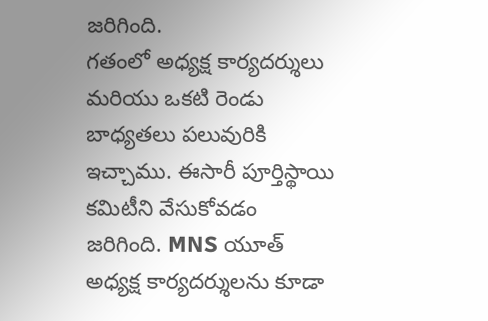జరిగింది.
గతంలో అధ్యక్ష కార్యదర్శులు మరియు ఒకటి రెండు బాధ్యతలు పలువురికి ఇచ్చాము. ఈసారీ పూర్తిస్థాయి కమిటీని వేసుకోవడం జరిగింది. MNS యూత్ అధ్యక్ష కార్యదర్శులను కూడా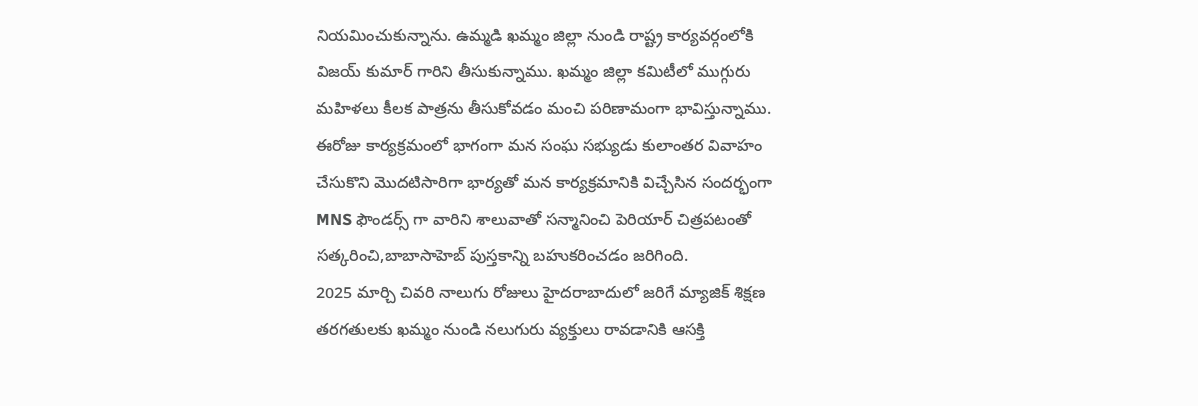నియమించుకున్నాను. ఉమ్మడి ఖమ్మం జిల్లా నుండి రాష్ట్ర కార్యవర్గంలోకి విజయ్ కుమార్ గారిని తీసుకున్నాము. ఖమ్మం జిల్లా కమిటీలో ముగ్గురు మహిళలు కీలక పాత్రను తీసుకోవడం మంచి పరిణామంగా భావిస్తున్నాము. ఈరోజు కార్యక్రమంలో భాగంగా మన సంఘ సభ్యుడు కులాంతర వివాహం చేసుకొని మొదటిసారిగా భార్యతో మన కార్యక్రమానికి విచ్చేసిన సందర్భంగా MNS ఫౌండర్స్ గా వారిని శాలువాతో సన్మానించి పెరియార్ చిత్రపటంతో సత్కరించి,బాబాసాహెబ్ పుస్తకాన్ని బహుకరించడం జరిగింది.
2025 మార్చి చివరి నాలుగు రోజులు హైదరాబాదులో జరిగే మ్యాజిక్ శిక్షణ తరగతులకు ఖమ్మం నుండి నలుగురు వ్యక్తులు రావడానికి ఆసక్తి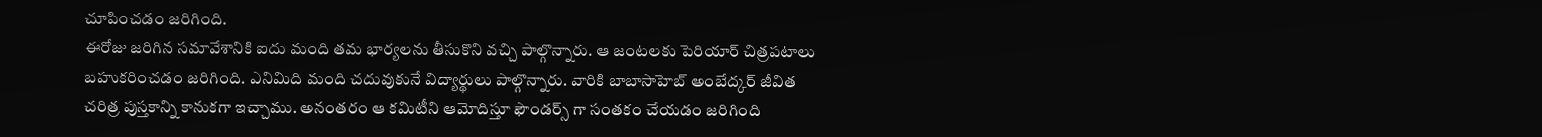చూపించడం జరిగింది.
ఈరోజు జరిగిన సమావేశానికి ఐదు మంది తమ భార్యలను తీసుకొని వచ్చి పాల్గొన్నారు. ఆ జంటలకు పెరియార్ చిత్రపటాలు బహుకరించడం జరిగింది. ఎనిమిది మంది చదువుకునే విద్యార్థులు పాల్గొన్నారు. వారికి బాబాసాహెబ్ అంబేద్కర్ జీవిత చరిత్ర పుస్తకాన్ని కానుకగా ఇచ్చాము. అనంతరం ఆ కమిటీని ఆమోదిస్తూ ఫౌండర్స్ గా సంతకం చేయడం జరిగింది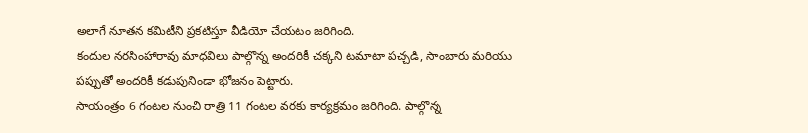అలాగే నూతన కమిటీని ప్రకటిస్తూ వీడియో చేయటం జరిగింది.
కందుల నరసింహారావు మాధవిలు పాల్గొన్న అందరికీ చక్కని టమాటా పచ్చడి, సాంబారు మరియు పప్పుతో అందరికీ కడుపునిండా భోజనం పెట్టారు.
సాయంత్రం 6 గంటల నుంచి రాత్రి 11 గంటల వరకు కార్యక్రమం జరిగింది. పాల్గొన్న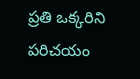ప్రతి ఒక్కరిని పరిచయం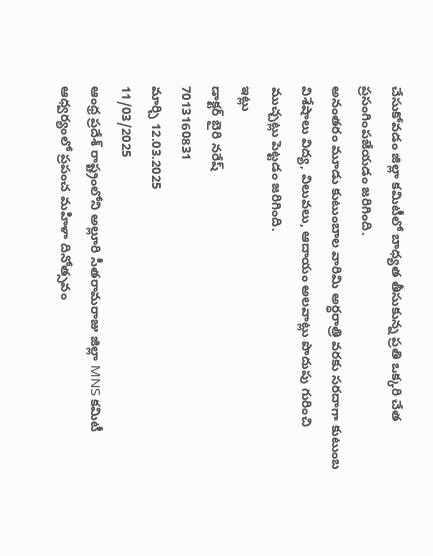చేసుకోవడం జిల్లా కమిటీలో బాధ్యత తీసుకున్న ప్రతి ఒక్కరి చేత ప్రసంగింపజేయడం జరిగింది.
అనంతరం మూడు కుటుంబాల వారిమి అర్ధరాత్రి వరకు సరదాగా కుటుంబ విశేషాలు విద్య, విలువలు, ఆదాయం అలవాట్లు పొదుపు గురించి ముచ్చట్లు పెట్టడం జరిగింది.
ఇట్లు
డాక్టర్ బైరి నరేష్
7013160831
మార్చి 12.03.2025
11/03/2025
ఆంధ్ర ప్రదేశ్ రాష్ట్రంలోని అల్లూరి సీతరామరాజు జిల్లా MNS కమిటీ ఆధ్వర్యంలో ప్రపంచ మహిళా దినోత్సవం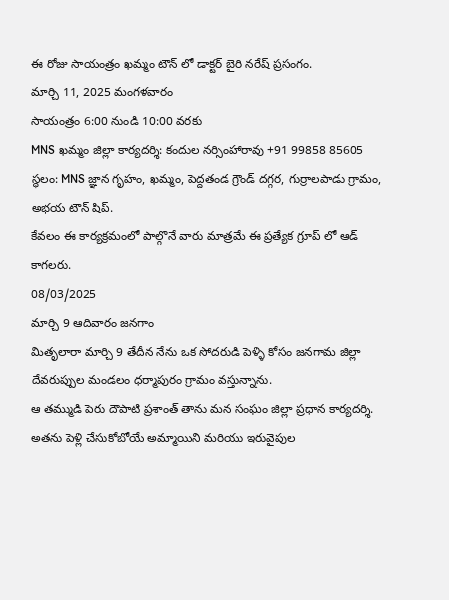ఈ రోజు సాయంత్రం ఖమ్మం టౌన్ లో డాక్టర్ బైరి నరేష్ ప్రసంగం.
మార్చి 11, 2025 మంగళవారం
సాయంత్రం 6:00 నుండి 10:00 వరకు
MNS ఖమ్మం జిల్లా కార్యదర్శి: కందుల నర్సింహారావు +91 99858 85605
స్థలం: MNS జ్ఞాన గృహం, ఖమ్మం, పెద్దతండ గ్రౌండ్ దగ్గర, గుర్రాలపాడు గ్రామం, అభయ టౌన్ షిప్.
కేవలం ఈ కార్యక్రమంలో పాల్గొనే వారు మాత్రమే ఈ ప్రత్యేక గ్రూప్ లో ఆడ్ కాగలరు.
08/03/2025
మార్చి 9 ఆదివారం జనగాం
మితృలారా మార్చి 9 తేదీన నేను ఒక సోదరుడి పెళ్ళి కోసం జనగామ జిల్లా దేవరుప్పుల మండలం ధర్మాపురం గ్రామం వస్తున్నాను.
ఆ తమ్ముడి పెరు దౌపాటి ప్రశాంత్ తాను మన సంఘం జిల్లా ప్రధాన కార్యదర్శి. అతను పెళ్లి చేసుకోబోయే అమ్మాయిని మరియు ఇరువైపుల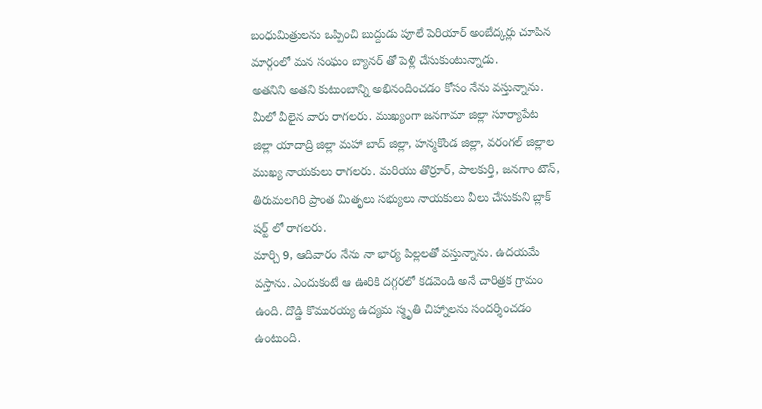బంధుమిత్రులను ఒప్పించి బుద్దుడు పూలే పెరియార్ అంబేద్కర్లు చూపిన మార్గంలో మన సంఘం బ్యానర్ తో పెళ్లి చేసుకుంటున్నాడు.
అతనిని అతని కుటుంబాన్ని అభినందించడం కోసం నేను వస్తున్నాను. మీలో వీలైన వారు రాగలరు. ముఖ్యంగా జనగామా జిల్లా సూర్యాపేట జిల్లా యాదాద్రి జిల్లా మహా బాద్ జిల్లా, హన్మకొండ జిల్లా, వరంగల్ జిల్లాల ముఖ్య నాయకులు రాగలరు. మరియు తొర్రూర్, పాలకుర్తి, జనగాం టౌన్, తిరుమలగిరి ప్రాంత మితృలు సభ్యులు నాయకులు వీలు చేసుకుని బ్లాక్ షర్ట్ లో రాగలరు.
మార్చి 9, ఆదివారం నేను నా భార్య పిల్లలతో వస్తున్నాను. ఉదయమే వస్తాను. ఎందుకంటే ఆ ఊరికి దగ్గరలో కడవెండి అనే చారిత్రక గ్రామం ఉంది. దొడ్డి కొమురయ్య ఉద్యమ స్మృతి చిహ్నాలను సందర్శించడం ఉంటుంది.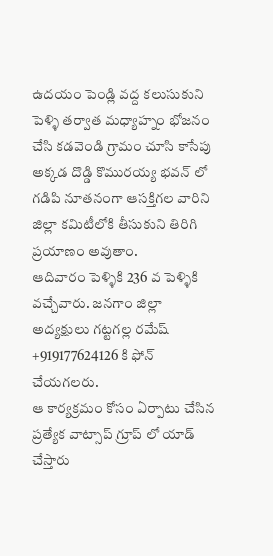ఉదయం పెండ్లి వద్ద కలుసుకుని పెళ్ళి తర్వాత మధ్యాహ్నం భోజనం చేసి కడవెండి గ్రామం చూసి కాసేపు అక్కడ దొడ్డి కొమురయ్య భవన్ లో గడిపి నూతనంగా ఆసక్తిగల వారిని జిల్లా కమిటీలోకి తీసుకుని తిరిగి ప్రయాణం అవుతాం.
ఆదివారం పెళ్ళికి 236 వ పెళ్ళికి వచ్చేవారు. జనగాం జిల్లా అద్యక్షులు గట్టగల్ల రమేష్ +919177624126 కి ఫోన్ చేయగలరు.
ఆ కార్యక్రమం కోసం ఏర్పాటు చేసిన ప్రత్యేక వాట్సాప్ గ్రూప్ లో యాడ్ చేస్తారు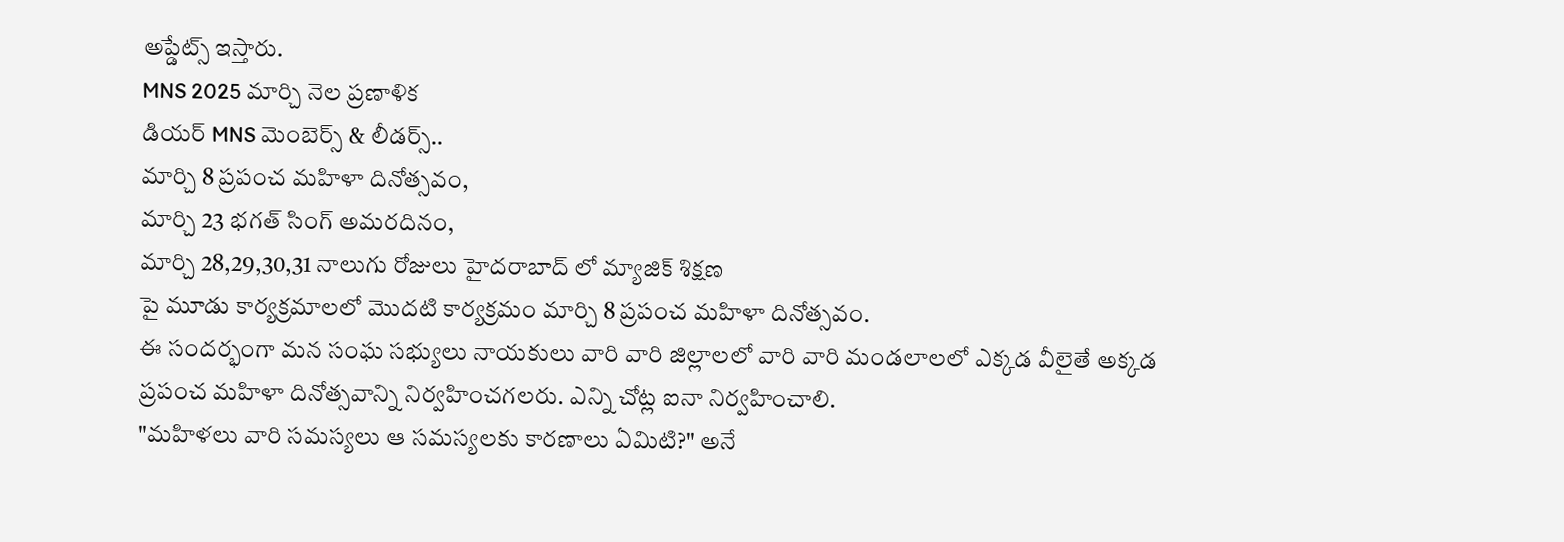అప్డేట్స్ ఇస్తారు.
MNS 2025 మార్చి నెల ప్రణాళిక
డియర్ MNS మెంబెర్స్ & లీడర్స్..
మార్చి 8 ప్రపంచ మహిళా దినోత్సవం,
మార్చి 23 భగత్ సింగ్ అమరదినం,
మార్చి 28,29,30,31 నాలుగు రోజులు హైదరాబాద్ లో మ్యాజిక్ శిక్షణ
పై మూడు కార్యక్రమాలలో మొదటి కార్యక్రమం మార్చి 8 ప్రపంచ మహిళా దినోత్సవం.
ఈ సందర్భంగా మన సంఘ సభ్యులు నాయకులు వారి వారి జిల్లాలలో వారి వారి మండలాలలో ఎక్కడ వీలైతే అక్కడ ప్రపంచ మహిళా దినోత్సవాన్ని నిర్వహించగలరు. ఎన్ని చోట్ల ఐనా నిర్వహించాలి.
"మహిళలు వారి సమస్యలు ఆ సమస్యలకు కారణాలు ఏమిటి?" అనే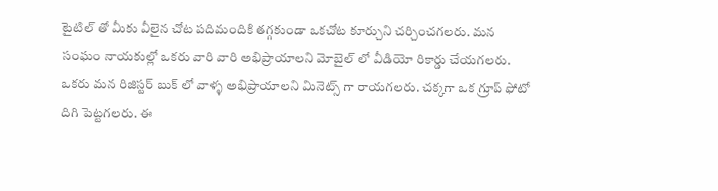టైటిల్ తో మీకు వీలైన చోట పదిమందికి తగ్గకుండా ఒకచోట కూర్చుని చర్చించగలరు. మన సంఘం నాయకుల్లో ఒకరు వారి వారి అభిప్రాయాలని మోబైల్ లో వీడియో రికార్డు చేయగలరు. ఒకరు మన రిజిస్టర్ బుక్ లో వాళ్ళ అభిప్రాయాలని మినెట్స్ గా రాయగలరు. చక్కగా ఒక గ్రూప్ ఫోటో దిగి పెట్టగలరు. ఈ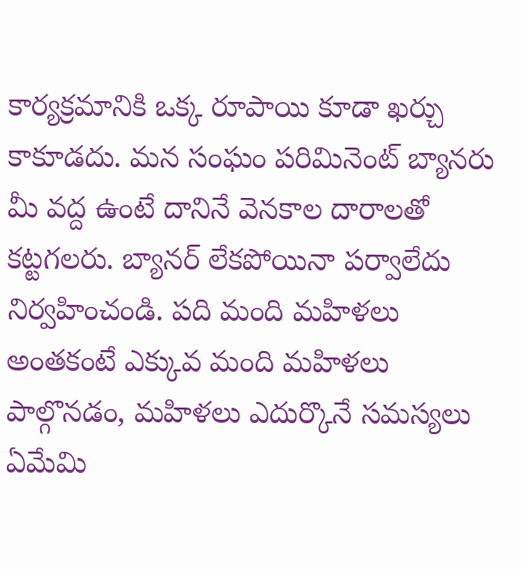కార్యక్రమానికి ఒక్క రూపాయి కూడా ఖర్చు కాకూడదు. మన సంఘం పరిమినెంట్ బ్యానరు మీ వద్ద ఉంటే దానినే వెనకాల దారాలతో కట్టగలరు. బ్యానర్ లేకపోయినా పర్వాలేదు నిర్వహించండి. పది మంది మహిళలు అంతకంటే ఎక్కువ మంది మహిళలు పాల్గొనడం, మహిళలు ఎదుర్కొనే సమస్యలు ఏమేమి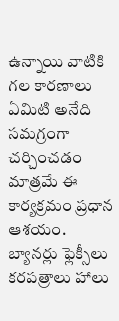ఉన్నాయి వాటికి గల కారణాలు ఏమిటి అనేది సమగ్రంగా చర్చించడం మాత్రమే ఈ కార్యక్రమం ప్రధాన ఆశయం. బ్యానర్లు ఫ్లెక్సీలు కరపత్రాలు హాలు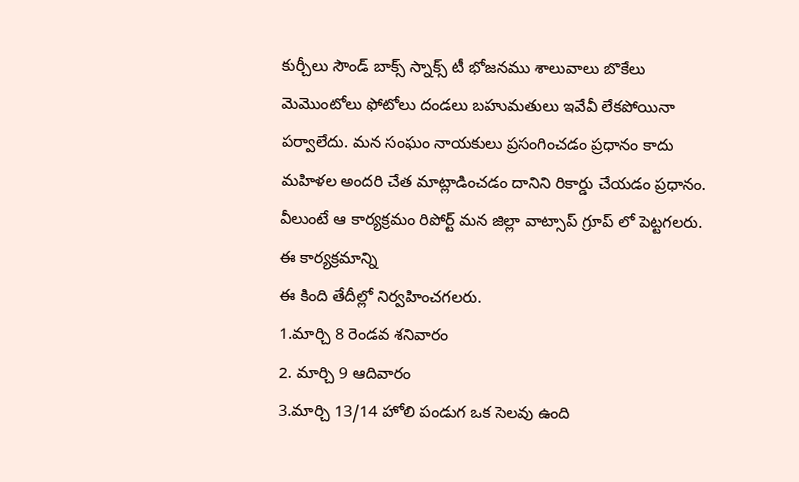కుర్చీలు సౌండ్ బాక్స్ స్నాక్స్ టీ భోజనము శాలువాలు బొకేలు మెమొంటోలు ఫోటోలు దండలు బహుమతులు ఇవేవీ లేకపోయినా పర్వాలేదు. మన సంఘం నాయకులు ప్రసంగించడం ప్రధానం కాదు మహిళల అందరి చేత మాట్లాడించడం దానిని రికార్డు చేయడం ప్రధానం. వీలుంటే ఆ కార్యక్రమం రిపోర్ట్ మన జిల్లా వాట్సాప్ గ్రూప్ లో పెట్టగలరు.
ఈ కార్యక్రమాన్ని
ఈ కింది తేదీల్లో నిర్వహించగలరు.
1.మార్చి 8 రెండవ శనివారం
2. మార్చి 9 ఆదివారం
3.మార్చి 13/14 హోలి పండుగ ఒక సెలవు ఉంది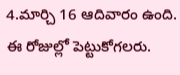4.మార్చి 16 ఆదివారం ఉంది.
ఈ రోజుల్లో పెట్టుకోగలరు.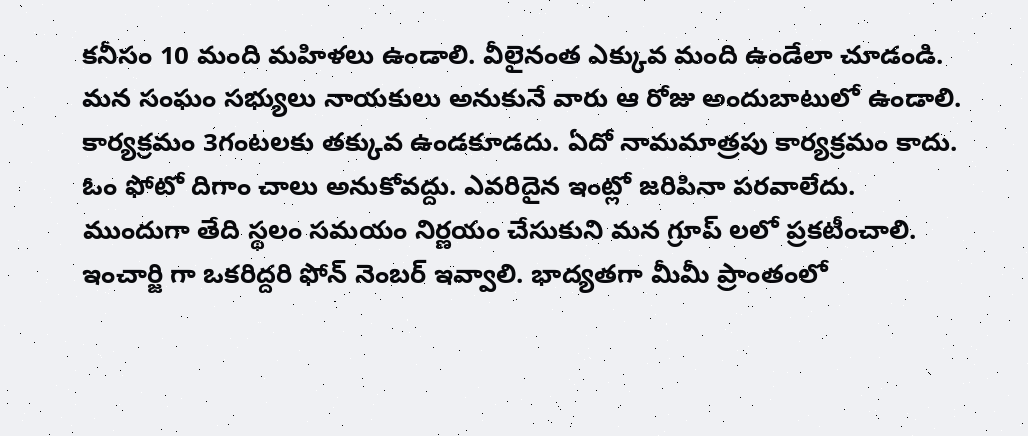కనీసం 10 మంది మహిళలు ఉండాలి. వీలైనంత ఎక్కువ మంది ఉండేలా చూడండి.
మన సంఘం సభ్యులు నాయకులు అనుకునే వారు ఆ రోజు అందుబాటులో ఉండాలి.
కార్యక్రమం 3గంటలకు తక్కువ ఉండకూడదు. ఏదో నామమాత్రపు కార్యక్రమం కాదు. ఓం ఫోటో దిగాం చాలు అనుకోవద్దు. ఎవరిదైన ఇంట్లో జరిపినా పరవాలేదు.
ముందుగా తేది స్థలం సమయం నిర్ణయం చేసుకుని మన గ్రూప్ లలో ప్రకటీంచాలి. ఇంచార్జి గా ఒకరిద్దరి ఫోన్ నెంబర్ ఇవ్వాలి. భాద్యతగా మీమీ ప్రాంతంలో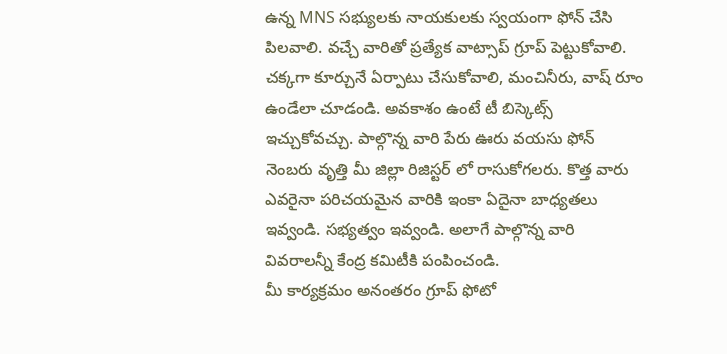ఉన్న MNS సభ్యులకు నాయకులకు స్వయంగా ఫోన్ చేసి పిలవాలి. వచ్చే వారితో ప్రత్యేక వాట్సాప్ గ్రూప్ పెట్టుకోవాలి.
చక్కగా కూర్చునే ఏర్పాటు చేసుకోవాలి, మంచినీరు, వాష్ రూం ఉండేలా చూడండి. అవకాశం ఉంటే టీ బిస్కెట్స్ ఇచ్చుకోవచ్చు. పాల్గొన్న వారి పేరు ఊరు వయసు ఫోన్ నెంబరు వృత్తి మీ జిల్లా రిజిస్టర్ లో రాసుకోగలరు. కొత్త వారు ఎవరైనా పరిచయమైన వారికి ఇంకా ఏదైనా బాధ్యతలు ఇవ్వండి. సభ్యత్వం ఇవ్వండి. అలాగే పాల్గొన్న వారి వివరాలన్నీ కేంద్ర కమిటీకి పంపించండి.
మీ కార్యక్రమం అనంతరం గ్రూప్ ఫోటో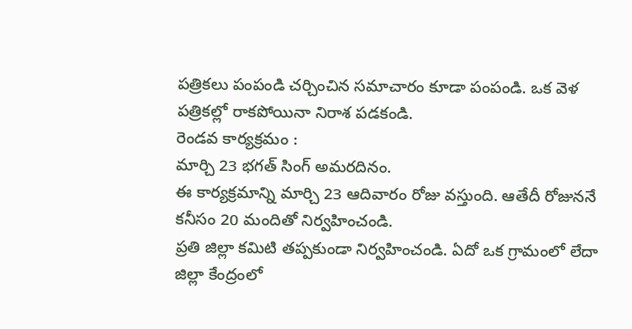పత్రికలు పంపండి చర్చించిన సమాచారం కూడా పంపండి. ఒక వెళ పత్రికల్లో రాకపోయినా నిరాశ పడకండి.
రెండవ కార్యక్రమం :
మార్చి 23 భగత్ సింగ్ అమరదినం.
ఈ కార్యక్రమాన్ని మార్చి 23 ఆదివారం రోజు వస్తుంది. ఆతేదీ రోజుననే కనీసం 20 మందితో నిర్వహించండి.
ప్రతి జిల్లా కమిటి తప్పకుండా నిర్వహించండి. ఏదో ఒక గ్రామంలో లేదా జిల్లా కేంద్రంలో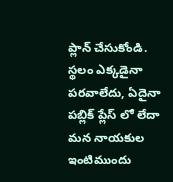ప్లాన్ చేసుకోండి.
స్థలం ఎక్కడైనా పరవాలేదు, ఏదైనా పబ్లిక్ ప్లేస్ లో లేదా మన నాయకుల ఇంటిముందు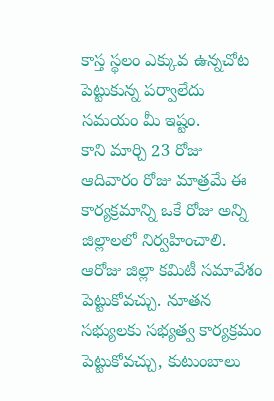కాస్త స్థలం ఎక్కువ ఉన్నచోట పెట్టుకున్న పర్వాలేదు సమయం మీ ఇష్టం.
కాని మార్చి 23 రోజు ఆదివారం రోజు మాత్రమే ఈ కార్యక్రమాన్ని ఒకే రోజు అన్ని జిల్లాలలో నిర్వహించాలి. ఆరోజు జిల్లా కమిటీ సమావేశం పెట్టుకోవచ్చు. నూతన సభ్యులకు సభ్యత్వ కార్యక్రమం పెట్టుకోవచ్చు, కుటుంబాలు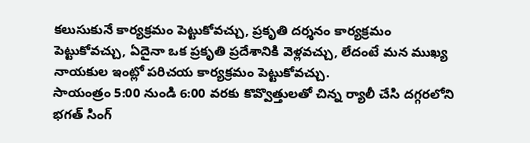కలుసుకునే కార్యక్రమం పెట్టుకోవచ్చు, ప్రకృతి దర్శనం కార్యక్రమం పెట్టుకోవచ్చు, ఏదైనా ఒక ప్రకృతి ప్రదేశానికి వెళ్లవచ్చు, లేదంటే మన ముఖ్య నాయకుల ఇంట్లో పరిచయ కార్యక్రమం పెట్టుకోవచ్చు.
సాయంత్రం 5:00 నుండి 6:00 వరకు కొవ్వొత్తులతో చిన్న ర్యాలీ చేసి దగ్గరలోని భగత్ సింగ్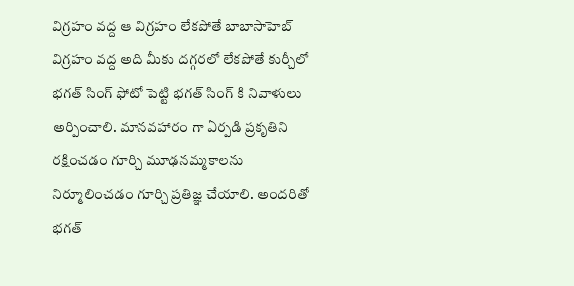విగ్రహం వద్ద ఆ విగ్రహం లేకపోతే బాబాసాహెబ్ విగ్రహం వద్ద అది మీకు దగ్గరలో లేకపోతే కుర్చీలో భగత్ సింగ్ ఫోటో పెట్టి భగత్ సింగ్ కి నివాళులు అర్పించాలి. మానవహారం గా ఏర్పడి ప్రకృతిని రక్షించడం గూర్చి మూఢనమ్మకాలను నిర్మూలించడం గూర్చి ప్రతిజ్ఞ చేయాలి. అందరితో భగత్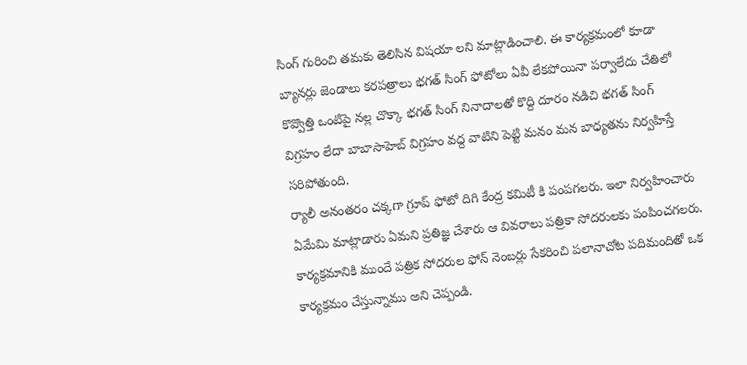సింగ్ గురించి తమకు తెలిసిన విషయా లని మాట్లాడించాలి. ఈ కార్యక్రమంలో కూడా బ్యానర్లు జెండాలు కరపత్రాలు భగత్ సింగ్ ఫోటోలు ఏవీ లేకపోయినా పర్వాలేదు చేతిలో కొవ్వొత్తి ఒంటిపై నల్ల చొక్కా భగత్ సింగ్ నినాదాలతో కొద్ది దూరం నడిచి భగత్ సింగ్ విగ్రహం లేదా బాబాసాహెబ్ విగ్రహం వద్ద వాటిని పెట్టి మనం మన బాధ్యతను నిర్వహిస్తే సరిపోతుంది.
ర్యాలీ అనంతరం చక్కగా గ్రూప్ ఫోటో దిగి కేంద్ర కమిటీ కి పంపగలరు. ఇలా నిర్వహించారు ఏమేమి మాట్లాడారు ఏమని ప్రతిజ్ఞ చేశారు ఆ వివరాలు పత్రికా సోదరులకు పంపించగలరు. కార్యక్రమానికి ముందే పత్రిక సోదరుల ఫోన్ నెంబర్లు సేకరించి పలానాచోట పదిమందితో ఒక కార్యక్రమం చేస్తున్నాము అని చెప్పండి.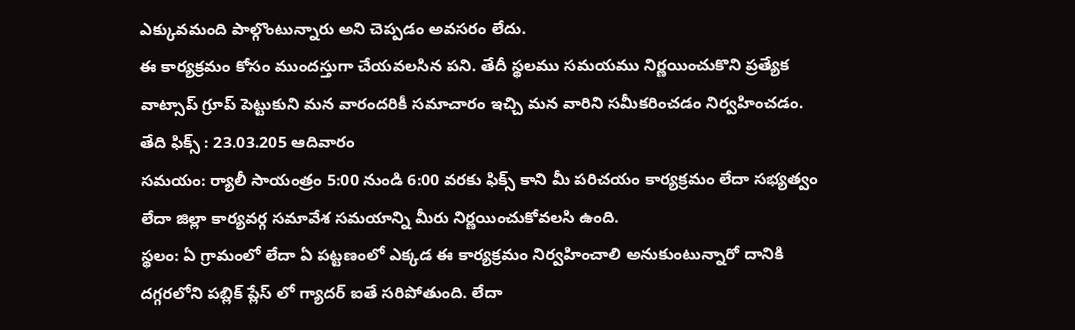ఎక్కువమంది పాల్గొంటున్నారు అని చెప్పడం అవసరం లేదు.
ఈ కార్యక్రమం కోసం ముందస్తుగా చేయవలసిన పని. తేదీ స్థలము సమయము నిర్ణయించుకొని ప్రత్యేక వాట్సాప్ గ్రూప్ పెట్టుకుని మన వారందరికీ సమాచారం ఇచ్చి మన వారిని సమీకరించడం నిర్వహించడం.
తేది ఫిక్స్ : 23.03.205 ఆదివారం
సమయం: ర్యాలీ సాయంత్రం 5:00 నుండి 6:00 వరకు ఫిక్స్ కాని మీ పరిచయం కార్యక్రమం లేదా సభ్యత్వం లేదా జిల్లా కార్యవర్గ సమావేశ సమయాన్ని మీరు నిర్ణయించుకోవలసి ఉంది.
స్థలం: ఏ గ్రామంలో లేదా ఏ పట్టణంలో ఎక్కడ ఈ కార్యక్రమం నిర్వహించాలి అనుకుంటున్నారో దానికి దగ్గరలోని పబ్లిక్ ప్లేస్ లో గ్యాదర్ ఐతే సరిపోతుంది. లేదా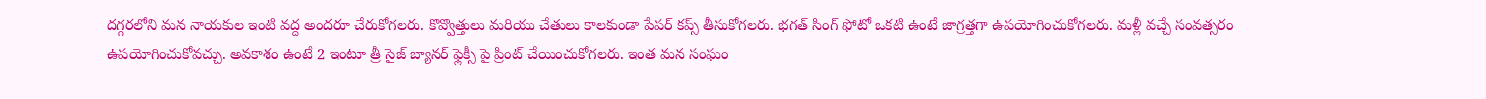దగ్గరలోని మన నాయకుల ఇంటి వద్ద అందరూ చేరుకోగలరు. కొవ్వొత్తులు మరియు చేతులు కాలకుండా పేపర్ కప్స్ తీసుకోగలరు. భగత్ సింగ్ ఫోటో ఒకటి ఉంటే జాగ్రత్తగా ఉపయోగించుకోగలరు. మళ్లీ వచ్చే సంవత్సరం ఉపయోగించుకోవచ్చు. అవకాశం ఉంటే 2 ఇంటూ త్రీ సైజ్ బ్యానర్ ఫ్లెక్సీ పై ప్రింట్ చేయించుకోగలరు. ఇంత మన సంఘం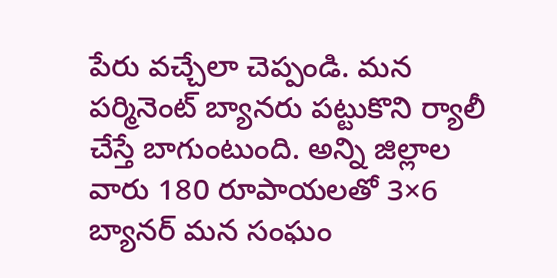పేరు వచ్చేలా చెప్పండి. మన పర్మినెంట్ బ్యానరు పట్టుకొని ర్యాలీ చేస్తే బాగుంటుంది. అన్ని జిల్లాల వారు 180 రూపాయలతో 3×6 బ్యానర్ మన సంఘం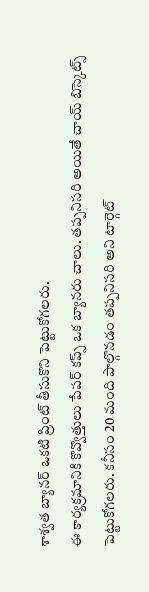శాశ్వత బ్యానర్ ఒకటి ప్రింట్ తీసుకొని పెట్టుకోగలరు.
ఈ కార్యక్రమానికి కొవ్వొత్తులు పేపర్ కప్స్ ఒక బ్యానరు చాలు. తప్పనిసరి అయితే చాయ్ బిస్కెట్స్ పెట్టుకోగలరు. కనీసం 20 మంది పాల్గొనడం తప్పనిసరి అని టార్గెట్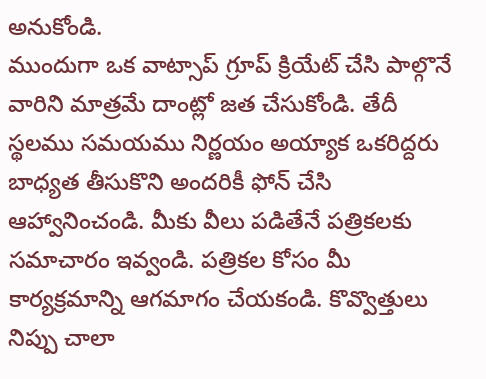అనుకోండి.
ముందుగా ఒక వాట్సాప్ గ్రూప్ క్రియేట్ చేసి పాల్గొనే వారిని మాత్రమే దాంట్లో జత చేసుకోండి. తేదీ స్థలము సమయము నిర్ణయం అయ్యాక ఒకరిద్దరు బాధ్యత తీసుకొని అందరికీ ఫోన్ చేసి ఆహ్వానించండి. మీకు వీలు పడితేనే పత్రికలకు సమాచారం ఇవ్వండి. పత్రికల కోసం మీ కార్యక్రమాన్ని ఆగమాగం చేయకండి. కొవ్వొత్తులు నిప్పు చాలా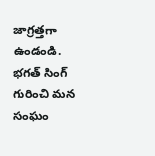జాగ్రత్తగా ఉండండి. భగత్ సింగ్ గురించి మన సంఘం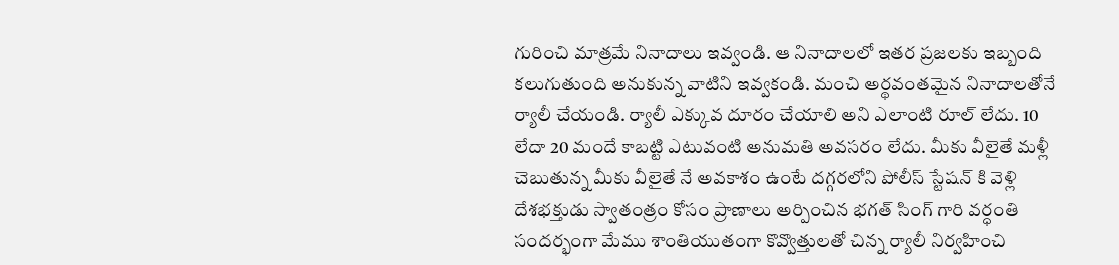గురించి మాత్రమే నినాదాలు ఇవ్వండి. ఆ నినాదాలలో ఇతర ప్రజలకు ఇబ్బంది కలుగుతుంది అనుకున్న వాటిని ఇవ్వకండి. మంచి అర్థవంతమైన నినాదాలతోనే ర్యాలీ చేయండి. ర్యాలీ ఎక్కువ దూరం చేయాలి అని ఎలాంటి రూల్ లేదు. 10 లేదా 20 మందే కాబట్టి ఎటువంటి అనుమతి అవసరం లేదు. మీకు వీలైతే మళ్లీ చెబుతున్న మీకు వీలైతే నే అవకాశం ఉంటే దగ్గరలోని పోలీస్ స్టేషన్ కి వెళ్లి దేశభక్తుడు స్వాతంత్రం కోసం ప్రాణాలు అర్పించిన భగత్ సింగ్ గారి వర్ధంతి సందర్భంగా మేము శాంతియుతంగా కొవ్వొత్తులతో చిన్న ర్యాలీ నిర్వహించి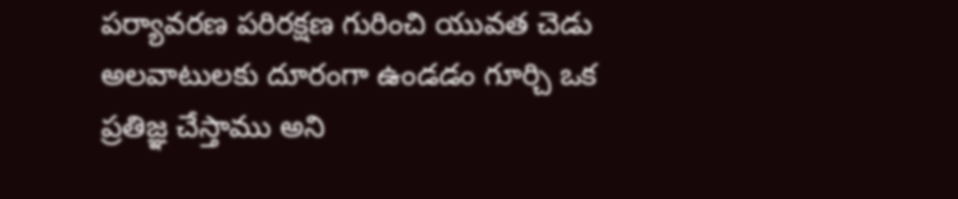పర్యావరణ పరిరక్షణ గురించి యువత చెడు అలవాటులకు దూరంగా ఉండడం గూర్చి ఒక ప్రతిజ్ఞ చేస్తాము అని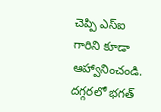చెప్పి ఎస్ఐ గారిని కూడా ఆహ్వానించండి. దగ్గరలో భగత్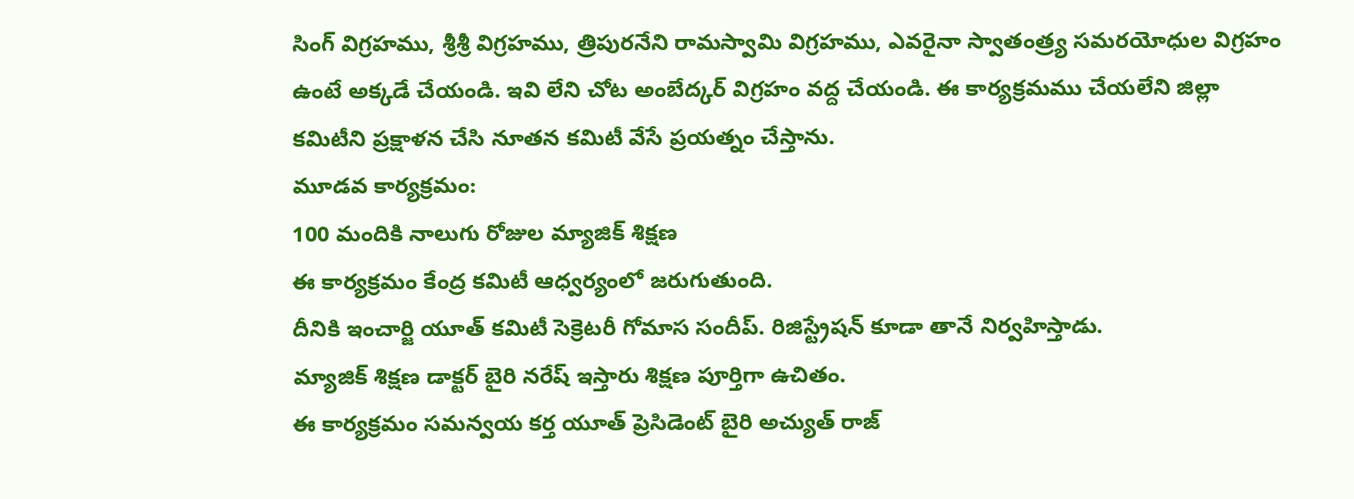సింగ్ విగ్రహము, శ్రీశ్రీ విగ్రహము, త్రిపురనేని రామస్వామి విగ్రహము, ఎవరైనా స్వాతంత్ర్య సమరయోధుల విగ్రహం ఉంటే అక్కడే చేయండి. ఇవి లేని చోట అంబేద్కర్ విగ్రహం వద్ద చేయండి. ఈ కార్యక్రమము చేయలేని జిల్లా కమిటీని ప్రక్షాళన చేసి నూతన కమిటీ వేసే ప్రయత్నం చేస్తాను.
మూడవ కార్యక్రమం:
100 మందికి నాలుగు రోజుల మ్యాజిక్ శిక్షణ
ఈ కార్యక్రమం కేంద్ర కమిటీ ఆధ్వర్యంలో జరుగుతుంది.
దీనికి ఇంచార్జి యూత్ కమిటీ సెక్రెటరీ గోమాస సందీప్. రిజిస్ట్రేషన్ కూడా తానే నిర్వహిస్తాడు.
మ్యాజిక్ శిక్షణ డాక్టర్ బైరి నరేష్ ఇస్తారు శిక్షణ పూర్తిగా ఉచితం.
ఈ కార్యక్రమం సమన్వయ కర్త యూత్ ప్రెసిడెంట్ బైరి అచ్యుత్ రాజ్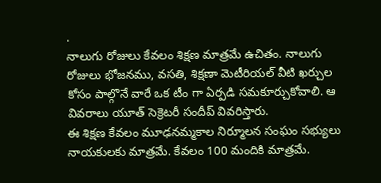.
నాలుగు రోజులు కేవలం శిక్షణ మాత్రమే ఉచితం. నాలుగు రోజులు భోజనము, వసతి, శిక్షణా మెటీరియల్ వీటి ఖర్చుల కోసం పాల్గొనే వారే ఒక టీం గా ఏర్పడి సమకూర్చుకోవాలి. ఆ వివరాలు యూత్ సెక్రెటరీ సందీప్ వివరిస్తారు.
ఈ శిక్షణ కేవలం మూఢనమ్మకాల నిర్మూలన సంఘం సభ్యులు నాయకులకు మాత్రమే. కేవలం 100 మందికి మాత్రమే.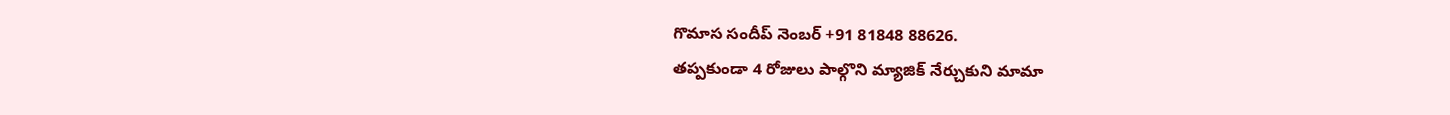గొమాస సందీప్ నెంబర్ +91 81848 88626.
తప్పకుండా 4 రోజులు పాల్గొని మ్యాజిక్ నేర్చుకుని మామా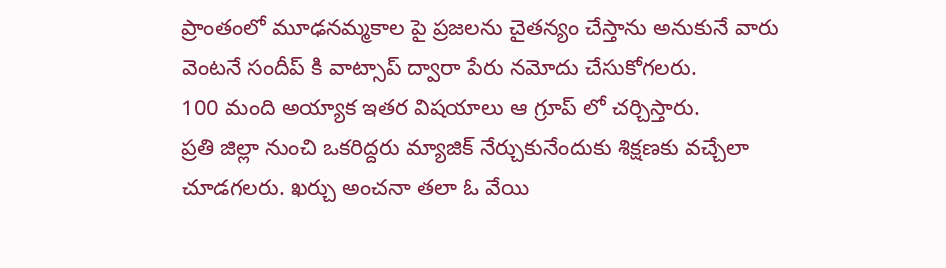ప్రాంతంలో మూఢనమ్మకాల పై ప్రజలను చైతన్యం చేస్తాను అనుకునే వారు వెంటనే సందీప్ కి వాట్సాప్ ద్వారా పేరు నమోదు చేసుకోగలరు.
100 మంది అయ్యాక ఇతర విషయాలు ఆ గ్రూప్ లో చర్చిస్తారు.
ప్రతి జిల్లా నుంచి ఒకరిద్దరు మ్యాజిక్ నేర్చుకునేందుకు శిక్షణకు వచ్చేలా చూడగలరు. ఖర్చు అంచనా తలా ఓ వేయి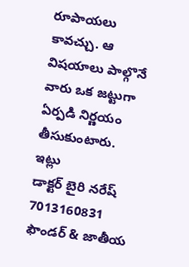రూపాయలు కావచ్చు. ఆ విషయాలు పాల్గొనే వారు ఒక జట్టుగా ఏర్పడి నిర్ణయం తీసుకుంటారు.
ఇట్లు
డాక్టర్ బైరి నరేష్ 7013160831
ఫౌండర్ & జాతీయ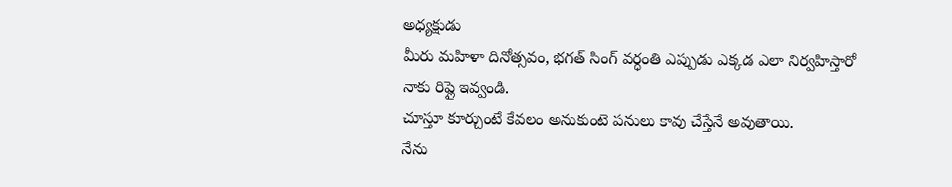అధ్యక్షుడు
మీరు మహిళా దినోత్సవం, భగత్ సింగ్ వర్ధంతి ఎప్పుడు ఎక్కడ ఎలా నిర్వహిస్తారో నాకు రిప్లై ఇవ్వండి.
చూస్తూ కూర్చుంటే కేవలం అనుకుంటె పనులు కావు చేస్తేనే అవుతాయి.
నేను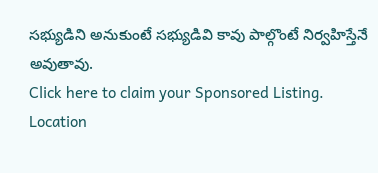సభ్యుడిని అనుకుంటే సభ్యుడివి కావు పాల్గొంటే నిర్వహిస్తేనే అవుతావు.
Click here to claim your Sponsored Listing.
Location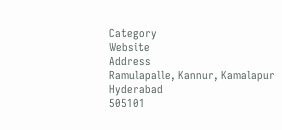Category
Website
Address
Ramulapalle, Kannur, Kamalapur
Hyderabad
505101